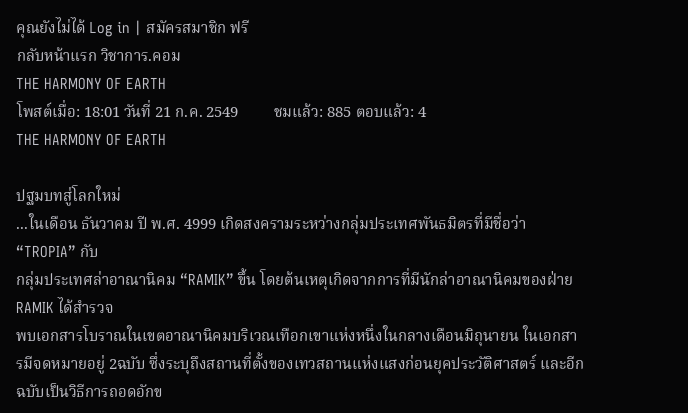คุณยังไม่ได้ Log in | สมัครสมาชิก ฟรี
กลับหน้าแรก วิชาการ.คอม
THE HARMONY OF EARTH
โพสต์เมื่อ: 18:01 วันที่ 21 ก.ค. 2549         ชมแล้ว: 885 ตอบแล้ว: 4
THE HARMONY OF EARTH

ปฐมบทสู่โลกใหม่
...ในเดือน ธันวาคม ปี พ.ศ. 4999 เกิดสงครามระหว่างกลุ่มประเทศพันธมิตรที่มีชื่อว่า “TROPIA” กับ
กลุ่มประเทศล่าอาณานิคม “RAMIK” ขึ้น โดยต้นเหตุเกิดจากการที่มีนักล่าอาณานิคมของฝ่าย RAMIK ได้สำรวจ
พบเอกสารโบราณในเขตอาณานิคมบริเวณเทือกเขาแห่งหนึ่งในกลางเดือนมิถุนายน ในเอกสารมีจดหมายอยู่ 2ฉบับ ซึ่งระบุถึงสถานที่ตั้งของเทวสถานแห่งแสงก่อนยุคประวัติศาสตร์ และอีกฉบับเป็นวิธีการถอดอักข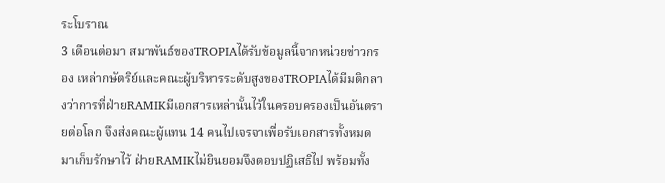ระโบราณ
3 เดือนต่อมา สมาพันธ์ของTROPIAได้รับข้อมูลนี้จากหน่วยข่าวกรอง เหล่ากษัตริย์และคณะผู้บริหารระดับสูงของTROPIAได้มีมติกลางว่าการที่ฝ่ายRAMIKมีเอกสารเหล่านั้นไว้ในครอบครองเป็นอันตรายต่อโลก จึงส่งคณะผู้แทน 14 คนไปเจรจาเพื่อรับเอกสารทั้งหมดมาเก็บรักษาไว้ ฝ่ายRAMIKไม่ยินยอมจึงตอบปฏิเสธิไป พร้อมทั้ง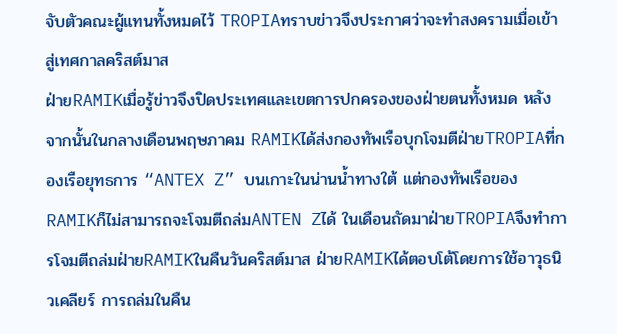จับตัวคณะผู้แทนทั้งหมดไว้ TROPIAทราบข่าวจึงประกาศว่าจะทำสงครามเมื่อเข้าสู่เทศกาลคริสต์มาส
ฝ่ายRAMIKเมื่อรู้ข่าวจึงปิดประเทศและเขตการปกครองของฝ่ายตนทั้งหมด หลังจากนั้นในกลางเดือนพฤษภาคม RAMIKได้ส่งกองทัพเรือบุกโจมตีฝ่ายTROPIAที่กองเรือยุทธการ “ANTEX Z” บนเกาะในน่านน้ำทางใต้ แต่กองทัพเรือของRAMIKก็ไม่สามารถจะโจมตีถล่มANTEN Zได้ ในเดือนถัดมาฝ่ายTROPIAจึงทำการโจมตีถล่มฝ่ายRAMIKในคืนวันคริสต์มาส ฝ่ายRAMIKได้ตอบโต้โดยการใช้อาวุธนิวเคลียร์ การถล่มในคืน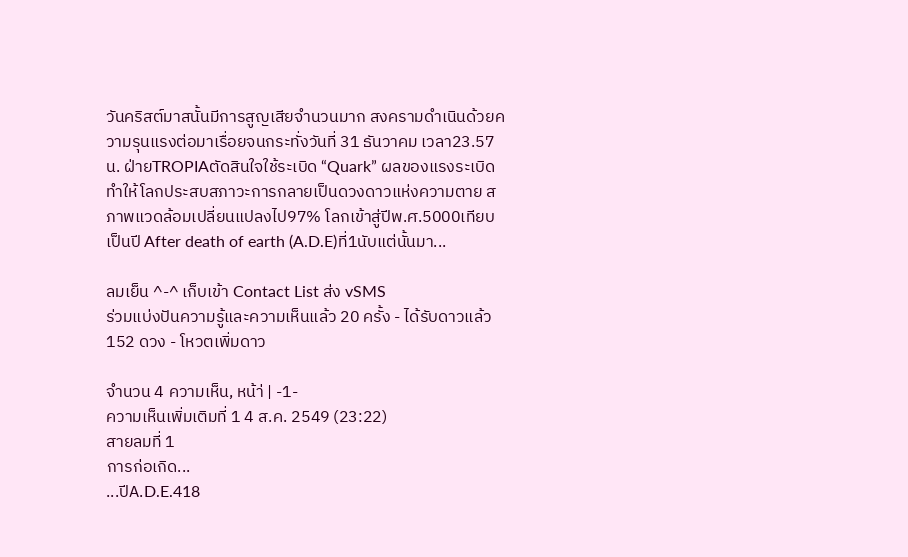วันคริสต์มาสนั้นมีการสูญเสียจำนวนมาก สงครามดำเนินด้วยความรุนแรงต่อมาเรื่อยจนกระทั่งวันที่ 31 ธันวาคม เวลา23.57น. ฝ่ายTROPIAตัดสินใจใช้ระเบิด “Quark” ผลของแรงระเบิดทำให้โลกประสบสภาวะการกลายเป็นดวงดาวแห่งความตาย สภาพแวดล้อมเปลี่ยนแปลงไป97% โลกเข้าสู่ปีพ.ศ.5000เทียบเป็นปี After death of earth (A.D.E)ที่1นับแต่นั้นมา...

ลมเย็น ^-^ เก็บเข้า Contact List ส่ง vSMS
ร่วมแบ่งปันความรู้และความเห็นแล้ว 20 ครั้ง - ได้รับดาวแล้ว 152 ดวง - โหวตเพิ่มดาว

จำนวน 4 ความเห็น, หน้า่ | -1-
ความเห็นเพิ่มเติมที่ 1 4 ส.ค. 2549 (23:22)
สายลมที่ 1
การก่อเกิด...
...ปีA.D.E.418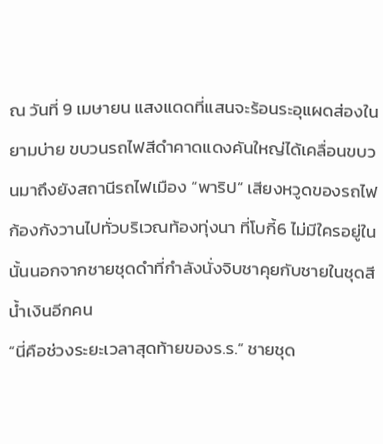ณ วันที่ 9 เมษายน แสงแดดที่แสนจะร้อนระอุแผดส่องในยามบ่าย ขบวนรถไฟสีดำคาดแดงคันใหญ่ได้เคลื่อนขบวนมาถึงยังสถานีรถไฟเมือง “พาริป” เสียงหวูดของรถไฟก้องกังวานไปทั่วบริเวณท้องทุ่งนา ที่โบกี้6 ไม่มีใครอยู่ในนั้นนอกจากชายชุดดำที่กำลังนั่งจิบชาคุยกับชายในชุดสีน้ำเงินอีกคน
“นี่คือช่วงระยะเวลาสุดท้ายของร.ร.” ชายชุด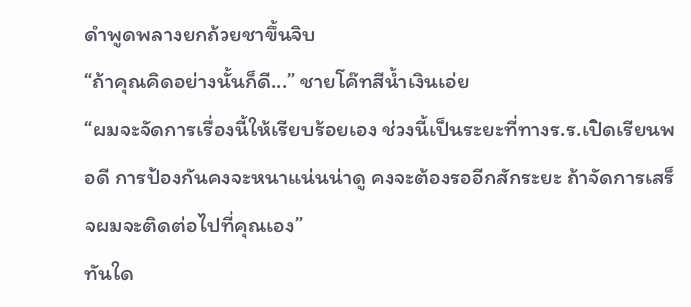ดำพูดพลางยกถ้วยชาขึ้นจิบ
“ถ้าคุณคิดอย่างนั้นก็ดี...” ชายโค๊ทสีน้ำเงินเอ่ย
“ผมจะจัดการเรื่องนี้ให้เรียบร้อยเอง ช่วงนี้เป็นระยะที่ทางร.ร.เปิดเรียนพอดี การป้องกันคงจะหนาแน่นน่าดู คงจะต้องรออีกสักระยะ ถ้าจัดการเสร็จผมจะติดต่อไปที่คุณเอง”
ทันใด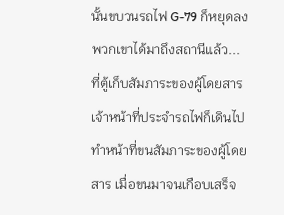นั้นขบวนรถไฟ G-79 ก็หยุดลง พวกเขาได้มาถึงสถานีแล้ว...
ที่ตู้เก็บสัมภาระของผู้โดยสาร เจ้าหน้าที่ประจำรถไฟก็เดินไปทำหน้าที่ขนสัมภาระของผู้โดยสาร เมื่อขนมาจนเกือบเสร็จ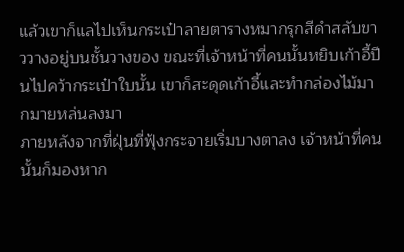แล้วเขาก็แลไปเห็นกระเป๋าลายตารางหมากรุกสีดำสลับขาววางอยู่บนชั้นวางของ ขณะที่เจ้าหน้าที่คนนั้นหยิบเก้าอี้ปีนไปคว้ากระเป๋าใบนั้น เขาก็สะดุดเก้าอี้และทำกล่องไม้มากมายหล่นลงมา
ภายหลังจากที่ฝุ่นที่ฟุ้งกระจายเริ่มบางตาลง เจ้าหน้าที่คนนั้นก็มองหาก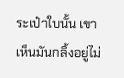ระเป๋าใบนั้น เขาเห็นมันกลิ้งอยู่ไม่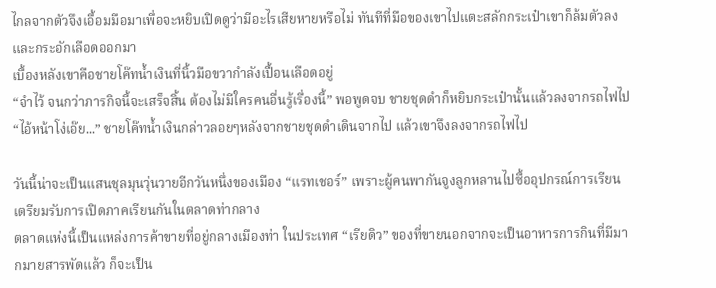ไกลจากตัวจึงเอื้อมมือมาเพื่อจะหยิบเปิดดูว่ามีอะไรเสียหายหรือไม่ ทันทีที่มือของเขาไปแตะสลักกระเป๋าเขาก็ล้มตัวลงและกระอักเลือดออกมา
เบื้องหลังเขาคือชายโค๊ทน้ำเงินที่นิ้วมือขวากำลังเปื้อนเลือดอยู่
“จำไว้ จนกว่าภารกิจนี้จะเสร็จสิ้น ต้องไม่มีใครคนอื่นรู้เรื่องนี้” พอพูดจบ ชายชุดดำก็หยิบกระเป๋านั้นแล้วลงจากรถไฟไป
“ไอ้หน้าโง่เอ๊ย...” ชายโค๊ทน้ำเงินกล่าวลอยๆหลังจากชายชุดดำเดินจากไป แล้วเขาจึงลงจากรถไฟไป

วันนี้น่าจะเป็นแสนชุลมุนวุ่นวายอีกวันหนึ่งของเมือง “แรทเชอร์” เพราะผู้คนพากันจูงลูกหลานไปซื้ออุปกรณ์การเรียนเตรียมรับการเปิดภาคเรียนกันในตลาดท่ากลาง
ตลาดแห่งนี้เป็นแหล่งการค้าขายที่อยู่กลางเมืองท่า ในประเทศ “เรียดิว” ของที่ขายนอกจากจะเป็นอาหารการกินที่มีมากมายสารพัดแล้ว ก็จะเป็น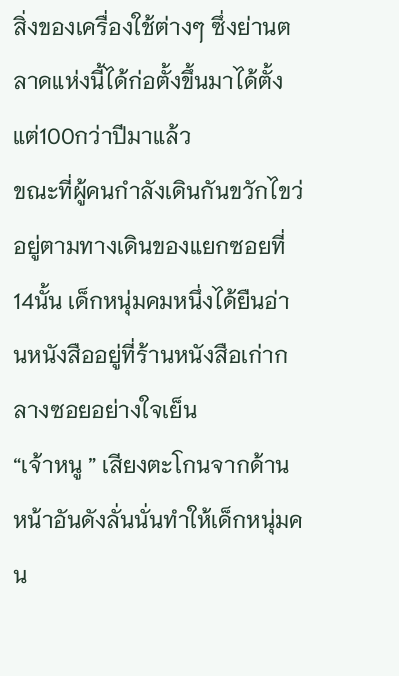สิ่งของเครื่องใช้ต่างๆ ซึ่งย่านตลาดแห่งนี้ได้ก่อตั้งขึ้นมาได้ตั้งแต่100กว่าปีมาแล้ว
ขณะที่ผู้คนกำลังเดินกันขวักไขว่อยู่ตามทางเดินของแยกซอยที่14นั้น เด็กหนุ่มคมหนึ่งได้ยืนอ่านหนังสืออยู่ที่ร้านหนังสือเก่ากลางซอยอย่างใจเย็น
“เจ้าหนู ” เสียงตะโกนจากด้านหน้าอันดังลั่นนั่นทำให้เด็กหนุ่มคน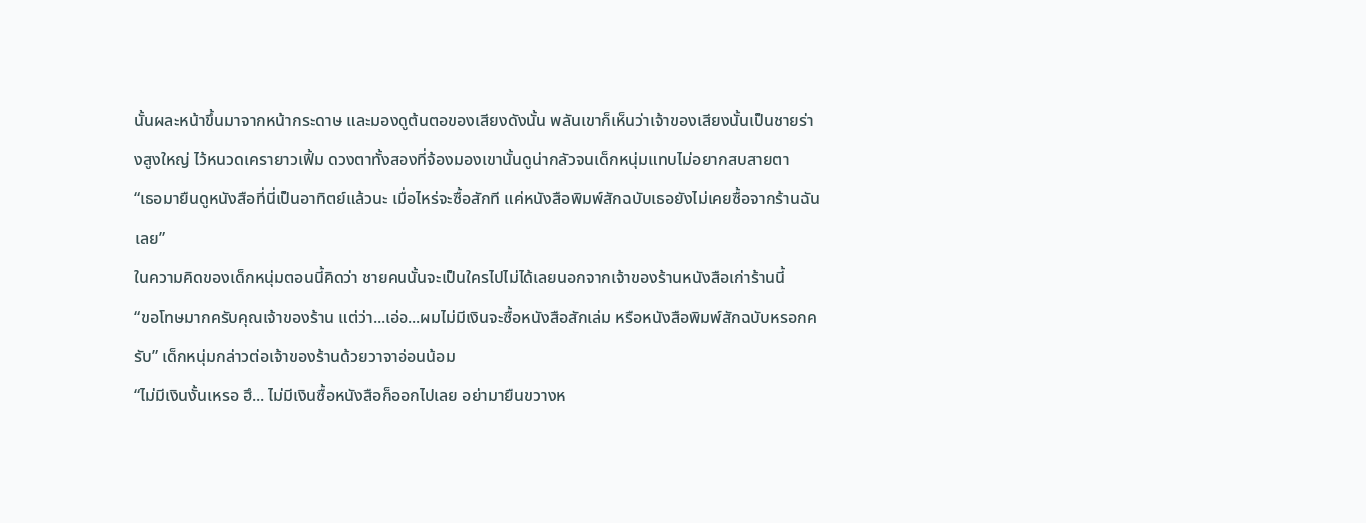นั้นผละหน้าขึ้นมาจากหน้ากระดาษ และมองดูต้นตอของเสียงดังนั้น พลันเขาก็เห็นว่าเจ้าของเสียงนั้นเป็นชายร่างสูงใหญ่ ไว้หนวดเครายาวเฟิ้ม ดวงตาทั้งสองที่จ้องมองเขานั้นดูน่ากลัวจนเด็กหนุ่มแทบไม่อยากสบสายตา
“เธอมายืนดูหนังสือที่นี่เป็นอาทิตย์แล้วนะ เมื่อไหร่จะซื้อสักที แค่หนังสือพิมพ์สักฉบับเธอยังไม่เคยซื้อจากร้านฉันเลย”
ในความคิดของเด็กหนุ่มตอนนี้คิดว่า ชายคนนั้นจะเป็นใครไปไม่ได้เลยนอกจากเจ้าของร้านหนังสือเก่าร้านนี้
“ขอโทษมากครับคุณเจ้าของร้าน แต่ว่า...เอ่อ...ผมไม่มีเงินจะซื้อหนังสือสักเล่ม หรือหนังสือพิมพ์สักฉบับหรอกครับ” เด็กหนุ่มกล่าวต่อเจ้าของร้านด้วยวาจาอ่อนน้อม
“ไม่มีเงินงั้นเหรอ ฮึ... ไม่มีเงินซื้อหนังสือก็ออกไปเลย อย่ามายืนขวางห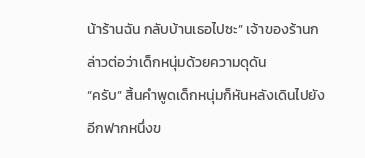น้าร้านฉัน กลับบ้านเธอไปซะ” เจ้าของร้านกล่าวต่อว่าเด็กหนุ่มด้วยความดุดัน
“ครับ” สิ้นคำพูดเด็กหนุ่มก็หันหลังเดินไปยังอีกฟากหนึ่งข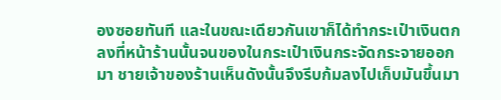องซอยทันที และในขณะเดียวกันเขาก็ได้ทำกระเป๋าเงินตกลงที่หน้าร้านนั้นจนของในกระเป๋าเงินกระจัดกระจายออกมา ชายเจ้าของร้านเห็นดังนั้นจึงรีบก้มลงไปเก็บมันขึ้นมา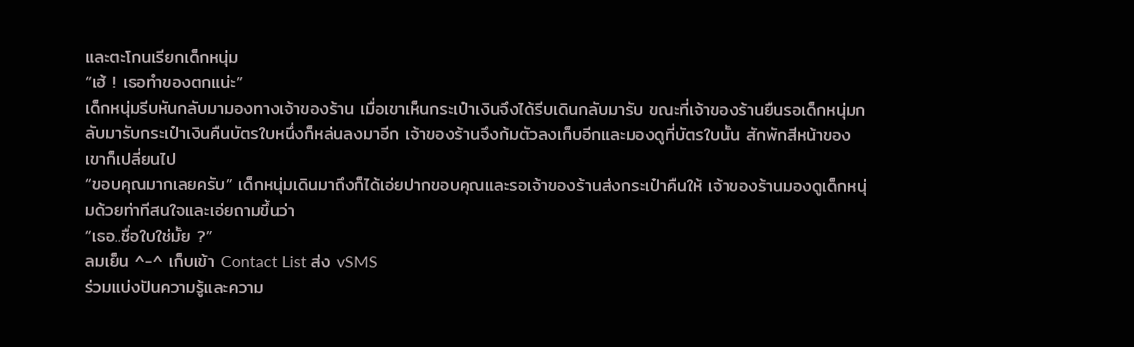และตะโกนเรียกเด็กหนุ่ม
“เฮ้ ! เธอทำของตกแน่ะ”
เด็กหนุ่มรีบหันกลับมามองทางเจ้าของร้าน เมื่อเขาเห็นกระเป๋าเงินจึงได้รีบเดินกลับมารับ ขณะที่เจ้าของร้านยืนรอเด็กหนุ่มกลับมารับกระเป๋าเงินคืนบัตรใบหนึ่งก็หล่นลงมาอีก เจ้าของร้านจึงก้มตัวลงเก็บอีกและมองดูที่บัตรใบนั้น สักพักสีหน้าของเขาก็เปลี่ยนไป
“ขอบคุณมากเลยครับ” เด็กหนุ่มเดินมาถึงก็ได้เอ่ยปากขอบคุณและรอเจ้าของร้านส่งกระเป๋าคืนให้ เจ้าของร้านมองดูเด็กหนุ่มด้วยท่าทีสนใจและเอ่ยถามขึ้นว่า
“เธอ..ชื่อใบใช่มั้ย ?”
ลมเย็น ^-^ เก็บเข้า Contact List ส่ง vSMS
ร่วมแบ่งปันความรู้และความ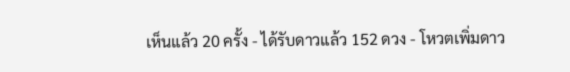เห็นแล้ว 20 ครั้ง - ได้รับดาวแล้ว 152 ดวง - โหวตเพิ่มดาว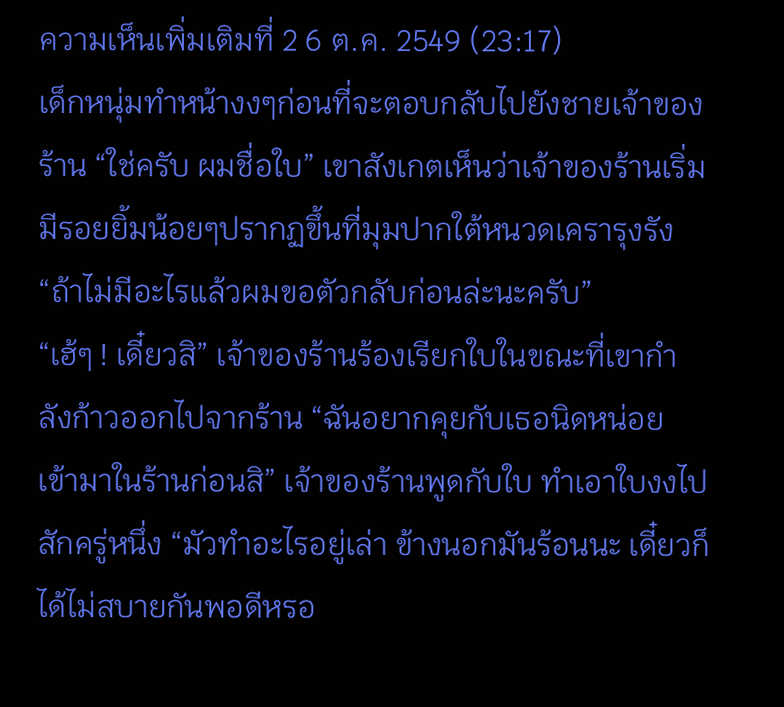ความเห็นเพิ่มเติมที่ 2 6 ต.ค. 2549 (23:17)
เด็กหนุ่มทำหน้างงๆก่อนที่จะตอบกลับไปยังชายเจ้าของร้าน “ใช่ครับ ผมชื่อใบ” เขาสังเกตเห็นว่าเจ้าของร้านเริ่มมีรอยยิ้มน้อยๆปรากฏขึ้นที่มุมปากใต้หนวดเครารุงรัง “ถ้าไม่มีอะไรแล้วผมขอตัวกลับก่อนล่ะนะครับ”
“เฮ้ๆ ! เดี๋ยวสิ” เจ้าของร้านร้องเรียกใบในขณะที่เขากำลังก้าวออกไปจากร้าน “ฉันอยากคุยกับเธอนิดหน่อย เข้ามาในร้านก่อนสิ” เจ้าของร้านพูดกับใบ ทำเอาใบงงไปสักครู่หนึ่ง “มัวทำอะไรอยู่เล่า ข้างนอกมันร้อนนะ เดี๋ยวก็ได้ไม่สบายกันพอดีหรอ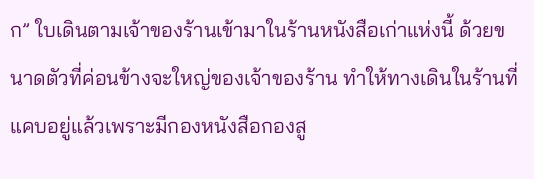ก” ใบเดินตามเจ้าของร้านเข้ามาในร้านหนังสือเก่าแห่งนี้ ด้วยขนาดตัวที่ค่อนข้างจะใหญ่ของเจ้าของร้าน ทำให้ทางเดินในร้านที่แคบอยู่แล้วเพราะมีกองหนังสือกองสู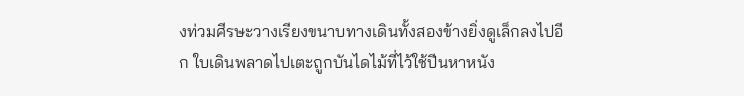งท่วมศีรษะวางเรียงขนาบทางเดินทั้งสองข้างยิ่งดูเล็กลงไปอีก ใบเดินพลาดไปเตะถูกบันไดไม้ที่ไว้ใช้ปีนหาหนัง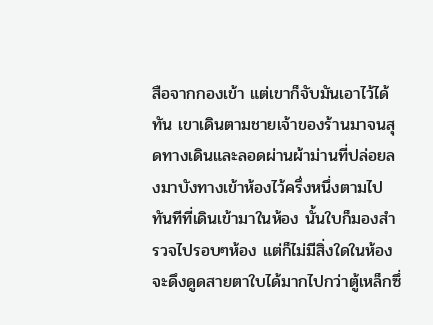สือจากกองเข้า แต่เขาก็จับมันเอาไว้ได้ทัน เขาเดินตามชายเจ้าของร้านมาจนสุดทางเดินและลอดผ่านผ้าม่านที่ปล่อยลงมาบังทางเข้าห้องไว้ครึ่งหนึ่งตามไป
ทันทีที่เดินเข้ามาในห้อง นั้นใบก็มองสำรวจไปรอบๆห้อง แต่ก็ไม่มีสิ่งใดในห้องจะดึงดูดสายตาใบได้มากไปกว่าตู้เหล็กซึ่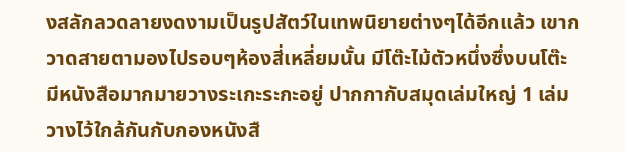งสลักลวดลายงดงามเป็นรูปสัตว์ในเทพนิยายต่างๆได้อีกแล้ว เขากวาดสายตามองไปรอบๆห้องสี่เหลี่ยมนั้น มีโต๊ะไม้ตัวหนึ่งซึ่งบนโต๊ะมีหนังสือมากมายวางระเกะระกะอยู่ ปากกากับสมุดเล่มใหญ่ 1 เล่มวางไว้ใกล้กันกับกองหนังสื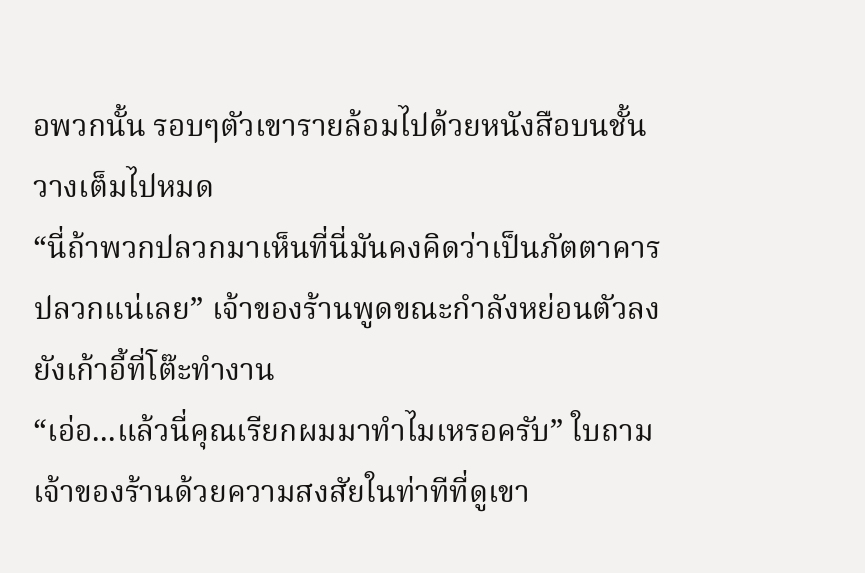อพวกนั้น รอบๆตัวเขารายล้อมไปด้วยหนังสือบนชั้นวางเต็มไปหมด
“นี่ถ้าพวกปลวกมาเห็นที่นี่มันคงคิดว่าเป็นภัตตาคารปลวกแน่เลย” เจ้าของร้านพูดขณะกำลังหย่อนตัวลงยังเก้าอี้ที่โต๊ะทำงาน
“เอ่อ...แล้วนี่คุณเรียกผมมาทำไมเหรอครับ” ใบถามเจ้าของร้านด้วยความสงสัยในท่าทีที่ดูเขา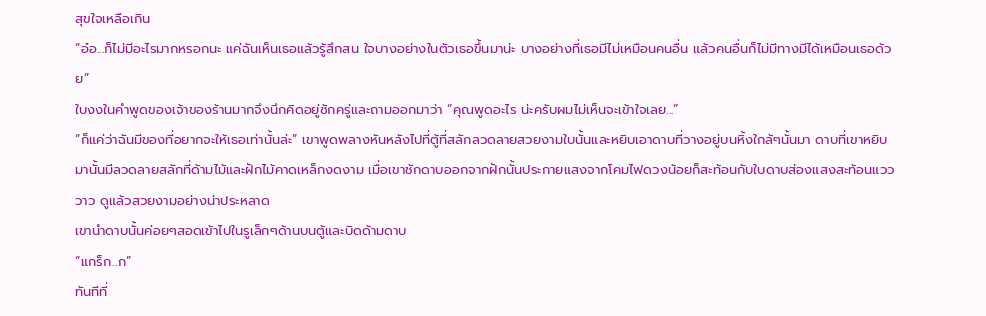สุขใจเหลือเกิน
“อ๋อ...ก็ไม่มีอะไรมากหรอกนะ แค่ฉันเห็นเธอแล้วรู้สึกสน ใจบางอย่างในตัวเธอขึ้นมาน่ะ บางอย่างที่เธอมีไม่เหมือนคนอื่น แล้วคนอื่นก็ไม่มีทางมีได้เหมือนเธอด้วย”
ใบงงในคำพูดของเจ้าของร้านมากจึงนึกคิดอยู่ซักครู่และถามออกมาว่า “คุณพูดอะไร น่ะครับผมไม่เห็นจะเข้าใจเลย...”
“ก็แค่ว่าฉันมีของที่อยากจะให้เธอเท่านั้นล่ะ” เขาพูดพลางหันหลังไปที่ตู้ที่สลักลวดลายสวยงามใบนั้นและหยิบเอาดาบที่วางอยู่บนหิ้งใกล้ๆนั้นมา ดาบที่เขาหยิบมานั้นมีลวดลายสลักที่ด้ามไม้และฝักไม้คาดเหล็กงดงาม เมื่อเขาชักดาบออกจากฝักนั้นประกายแสงจากโคมไฟดวงน้อยก็สะท้อนกับใบดาบส่องแสงสะท้อนแวววาว ดูแล้วสวยงามอย่างน่าประหลาด
เขานำดาบนั้นค่อยๆสอดเข้าไปในรูเล็กๆด้านบนตู้และบิดด้ามดาบ
“แกร็ก..ก”
ทันทีที่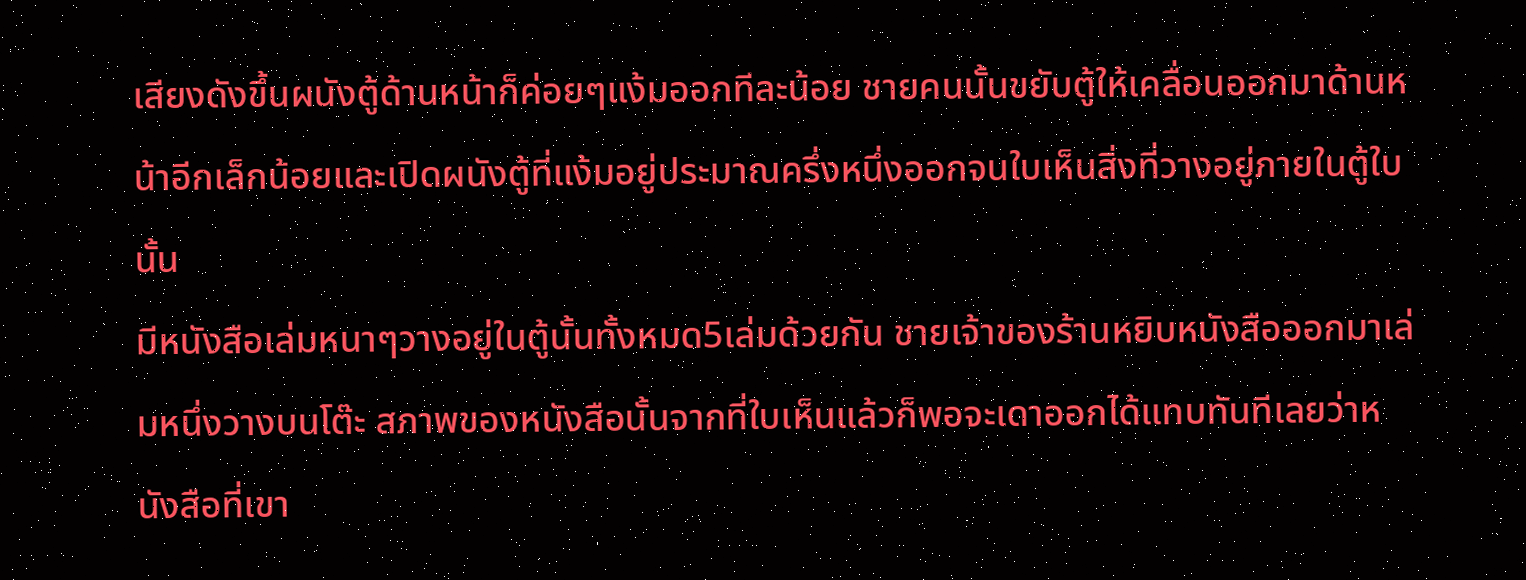เสียงดังขึ้นผนังตู้ด้านหน้าก็ค่อยๆแง้มออกทีละน้อย ชายคนนั้นขยับตู้ให้เคลื่อนออกมาด้านหน้าอีกเล็กน้อยและเปิดผนังตู้ที่แง้มอยู่ประมาณครึ่งหนึ่งออกจนใบเห็นสิ่งที่วางอยู่ภายในตู้ใบนั้น
มีหนังสือเล่มหนาๆวางอยู่ในตู้นั้นทั้งหมด5เล่มด้วยกัน ชายเจ้าของร้านหยิบหนังสือออกมาเล่มหนึ่งวางบนโต๊ะ สภาพของหนังสือนั้นจากที่ใบเห็นแล้วก็พอจะเดาออกได้แทบทันทีเลยว่าหนังสือที่เขา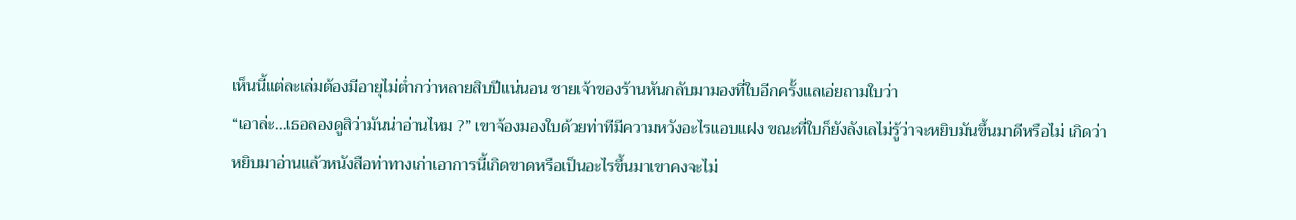เห็นนี้แต่ละเล่มต้องมีอายุไม่ต่ำกว่าหลายสิบปีแน่นอน ชายเจ้าของร้านหันกลับมามองที่ใบอีกครั้งแลเอ่ยถามใบว่า
“เอาล่ะ...เธอลองดูสิว่ามันน่าอ่านไหม ?” เขาจ้องมองใบด้วยท่าทีมีความหวังอะไรแอบแฝง ขณะที่ใบก็ยังลังเลไม่รู้ว่าจะหยิบมันขึ้นมาดีหรือไม่ เกิดว่าหยิบมาอ่านแล้วหนังสือท่าทางเก่าเอาการนี้เกิดขาดหรือเป็นอะไรขึ้นมาเขาคงจะไม่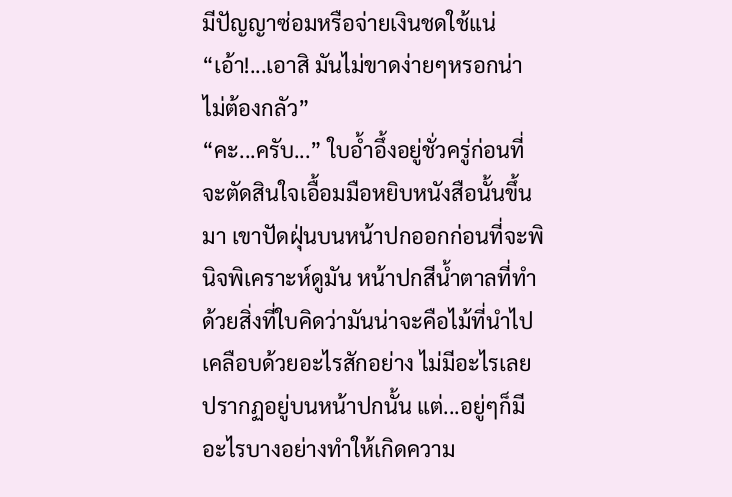มีปัญญาซ่อมหรือจ่ายเงินชดใช้แน่ “เอ้า!...เอาสิ มันไม่ขาดง่ายๆหรอกน่าไม่ต้องกลัว”
“คะ...ครับ...” ใบอ้ำอึ้งอยู่ชั่วครู่ก่อนที่จะตัดสินใจเอื้อมมือหยิบหนังสือนั้นขึ้นมา เขาปัดฝุ่นบนหน้าปกออกก่อนที่จะพินิจพิเคราะห์ดูมัน หน้าปกสีน้ำตาลที่ทำด้วยสิ่งที่ใบคิดว่ามันน่าจะคือไม้ที่นำไปเคลือบด้วยอะไรสักอย่าง ไม่มีอะไรเลยปรากฏอยู่บนหน้าปกนั้น แต่...อยู่ๆก็มีอะไรบางอย่างทำให้เกิดความ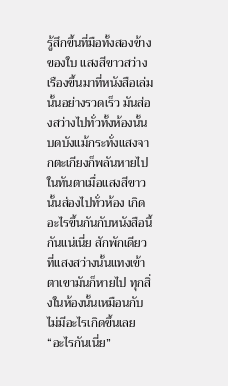รู้สึกขึ้นที่มือทั้งสองข้างของใบ แสงสีขาวสว่างเรืองขึ้นมาที่หนังสือเล่มนั้นอย่างรวดเร็ว มันส่องสว่างไปทั่วทั้งห้องนั้นบดบังแม้กระทั่งแสงจากตะเกียงก็พลันหายไปในทันตาเมื่อแสงสีขาวนั้นส่องไปทั่วห้อง เกิดอะไรขึ้นกันกับหนังสือนี้กันแน่เนี่ย สักพักเดียวที่แสงสว่างนั้นแทงเข้าตาเขามันก็หายไป ทุกสิ่งในห้องนั้นเหมือนกับไม่มีอะไรเกิดขึ้นเลย
“อะไรกันเนี่ย”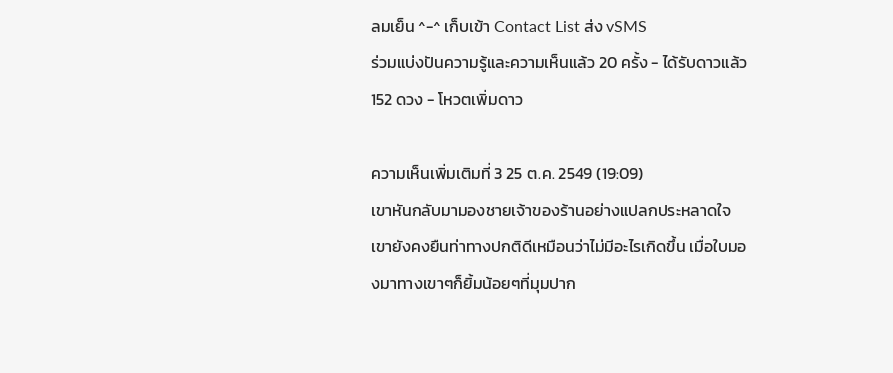ลมเย็น ^-^ เก็บเข้า Contact List ส่ง vSMS
ร่วมแบ่งปันความรู้และความเห็นแล้ว 20 ครั้ง - ได้รับดาวแล้ว 152 ดวง - โหวตเพิ่มดาว

ความเห็นเพิ่มเติมที่ 3 25 ต.ค. 2549 (19:09)
เขาหันกลับมามองชายเจ้าของร้านอย่างแปลกประหลาดใจ เขายังคงยืนท่าทางปกติดีเหมือนว่าไม่มีอะไรเกิดขึ้น เมื่อใบมองมาทางเขาๆก็ยิ้มน้อยๆที่มุมปาก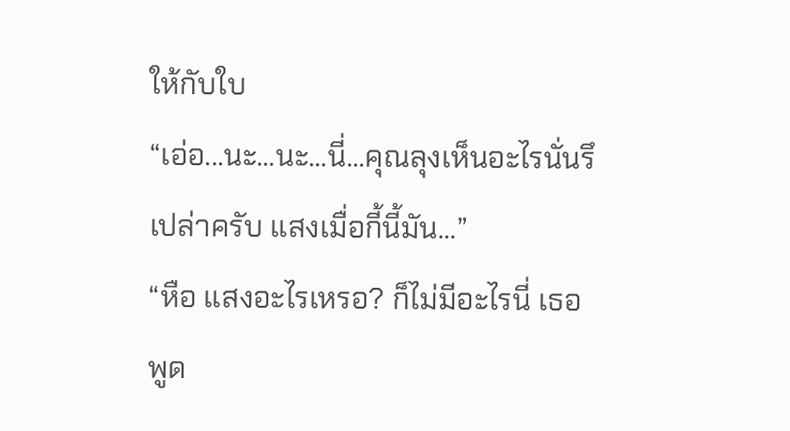ให้กับใบ
“เอ่อ...นะ...นะ...นี่...คุณลุงเห็นอะไรนั่นรึเปล่าครับ แสงเมื่อกี้นี้มัน...”
“หือ แสงอะไรเหรอ? ก็ไม่มีอะไรนี่ เธอพูด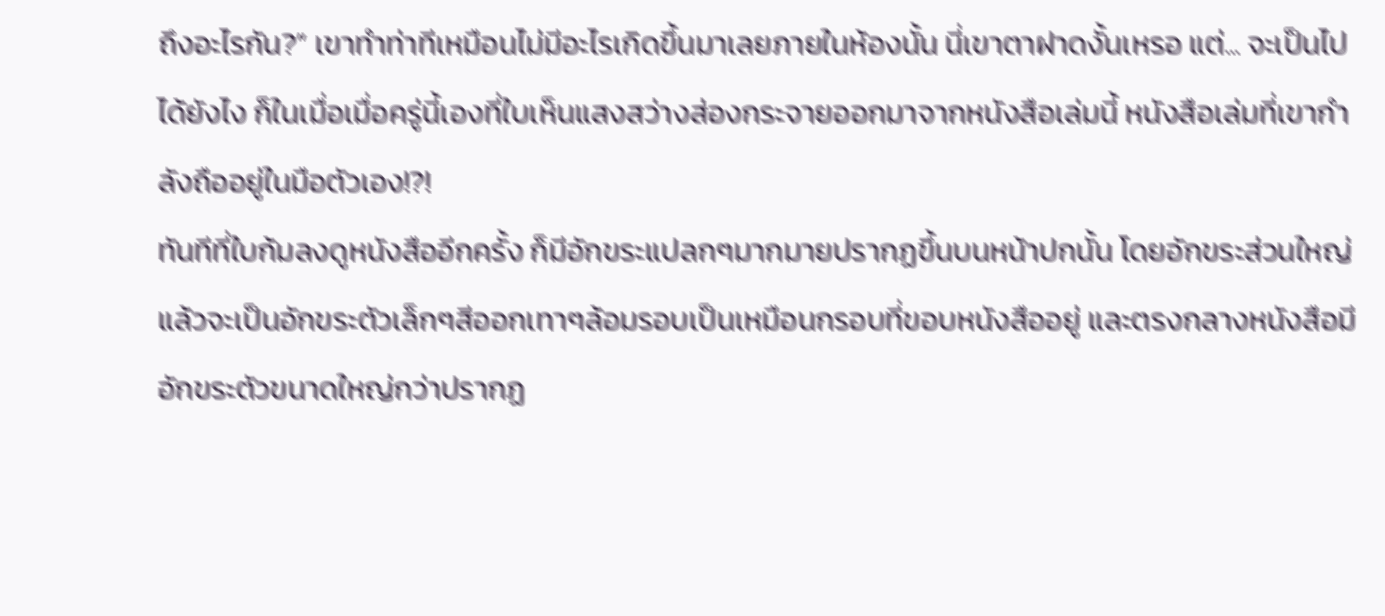ถึงอะไรกัน?” เขาทำท่าทีเหมือนไม่มีอะไรเกิดขึ้นมาเลยภายในห้องนั้น นี่เขาตาฝาดงั้นเหรอ แต่... จะเป็นไปได้ยังไง ก็ในเมื่อเมื่อครู่นี้เองที่ใบเห็นแสงสว่างส่องกระจายออกมาจากหนังสือเล่มนี้ หนังสือเล่มที่เขากำลังถืออยู่ในมือตัวเอง!?!
ทันทีที่ใบก้มลงดูหนังสืออีกครั้ง ก็มีอักขระแปลกๆมากมายปรากฏขึ้นบนหน้าปกนั้น โดยอักขระส่วนใหญ่แล้วจะเป็นอักขระตัวเล็กๆสีออกเทาๆล้อมรอบเป็นเหมือนกรอบที่ขอบหนังสืออยู่ และตรงกลางหนังสือมีอักขระตัวขนาดใหญ่กว่าปรากฏ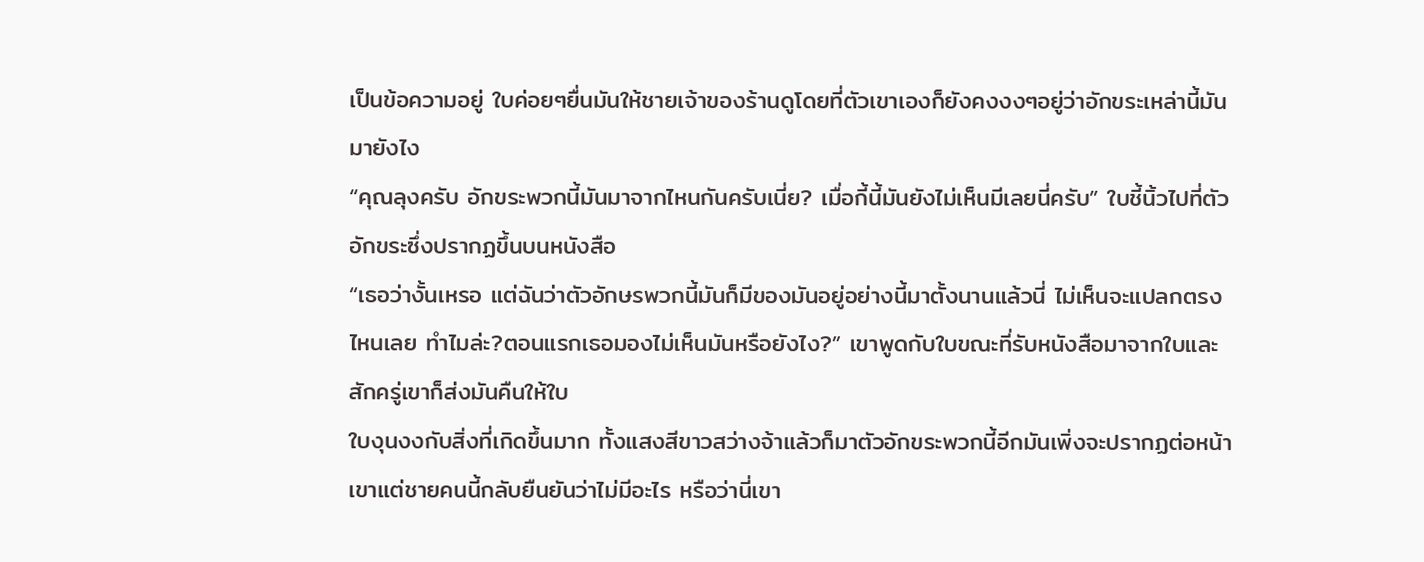เป็นข้อความอยู่ ใบค่อยๆยื่นมันให้ชายเจ้าของร้านดูโดยที่ตัวเขาเองก็ยังคงงงๆอยู่ว่าอักขระเหล่านี้มันมายังไง
“คุณลุงครับ อักขระพวกนี้มันมาจากไหนกันครับเนี่ย? เมื่อกี้นี้มันยังไม่เห็นมีเลยนี่ครับ” ใบชี้นิ้วไปที่ตัวอักขระซึ่งปรากฏขึ้นบนหนังสือ
“เธอว่างั้นเหรอ แต่ฉันว่าตัวอักษรพวกนี้มันก็มีของมันอยู่อย่างนี้มาตั้งนานแล้วนี่ ไม่เห็นจะแปลกตรงไหนเลย ทำไมล่ะ?ตอนแรกเธอมองไม่เห็นมันหรือยังไง?” เขาพูดกับใบขณะที่รับหนังสือมาจากใบและสักครู่เขาก็ส่งมันคืนให้ใบ
ใบงุนงงกับสิ่งที่เกิดขึ้นมาก ทั้งแสงสีขาวสว่างจ้าแล้วก็มาตัวอักขระพวกนี้อีกมันเพิ่งจะปรากฏต่อหน้าเขาแต่ชายคนนี้กลับยืนยันว่าไม่มีอะไร หรือว่านี่เขา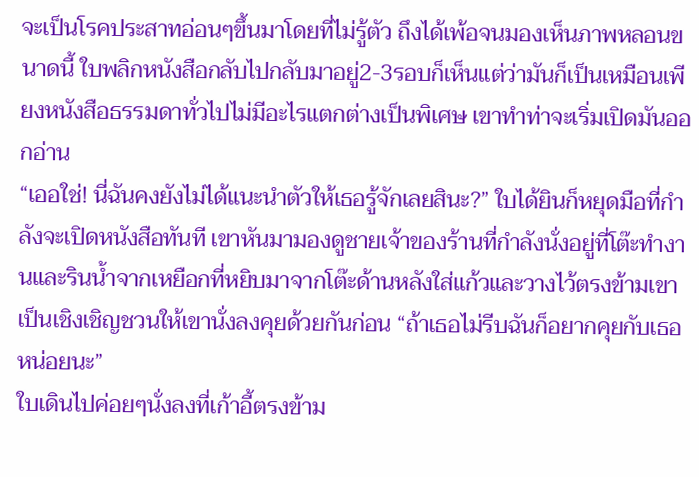จะเป็นโรคประสาทอ่อนๆขึ้นมาโดยที่ไม่รู้ตัว ถึงได้เพ้อจนมองเห็นภาพหลอนขนาดนี้ ใบพลิกหนังสือกลับไปกลับมาอยู่2-3รอบก็เห็นแต่ว่ามันก็เป็นเหมือนเพียงหนังสือธรรมดาทั่วไปไม่มีอะไรแตกต่างเป็นพิเศษ เขาทำท่าจะเริ่มเปิดมันออกอ่าน
“เออใช่! นี่ฉันคงยังไม่ได้แนะนำตัวให้เธอรู้จักเลยสินะ?” ใบได้ยินก็หยุดมือที่กำลังจะเปิดหนังสือทันที เขาหันมามองดูชายเจ้าของร้านที่กำลังนั่งอยู่ที่โต๊ะทำงานและรินน้ำจากเหยือกที่หยิบมาจากโต๊ะด้านหลังใส่แก้วและวางไว้ตรงข้ามเขาเป็นเชิงเชิญชวนให้เขานั่งลงคุยด้วยกันก่อน “ถ้าเธอไม่รีบฉันก็อยากคุยกับเธอหน่อยนะ”
ใบเดินไปค่อยๆนั่งลงที่เก้าอี้ตรงข้าม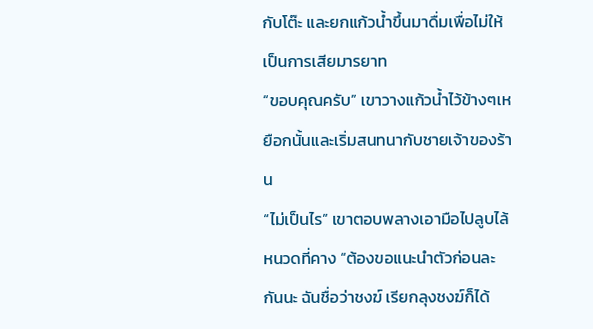กับโต๊ะ และยกแก้วน้ำขึ้นมาดื่มเพื่อไม่ให้เป็นการเสียมารยาท
“ขอบคุณครับ” เขาวางแก้วน้ำไว้ข้างๆเหยือกนั้นและเริ่มสนทนากับชายเจ้าของร้าน
“ไม่เป็นไร” เขาตอบพลางเอามือไปลูบไล้หนวดที่คาง “ต้องขอแนะนำตัวก่อนละกันนะ ฉันชื่อว่าชงฆ์ เรียกลุงชงฆ์ก็ได้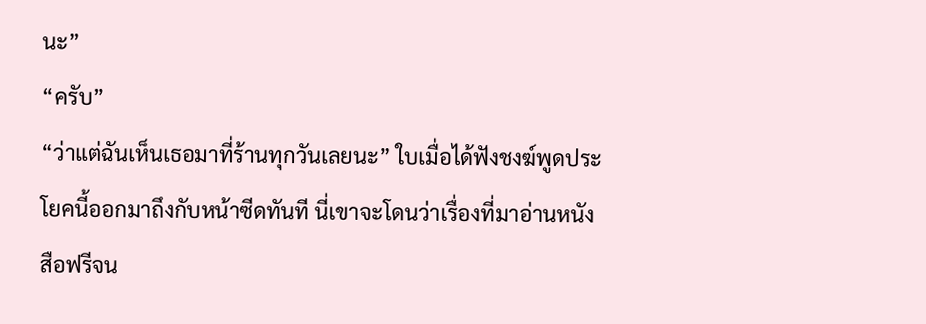นะ”
“ครับ”
“ว่าแต่ฉันเห็นเธอมาที่ร้านทุกวันเลยนะ” ใบเมื่อได้ฟังชงฆ์พูดประโยคนี้ออกมาถึงกับหน้าซีดทันที นี่เขาจะโดนว่าเรื่องที่มาอ่านหนังสือฟรีจน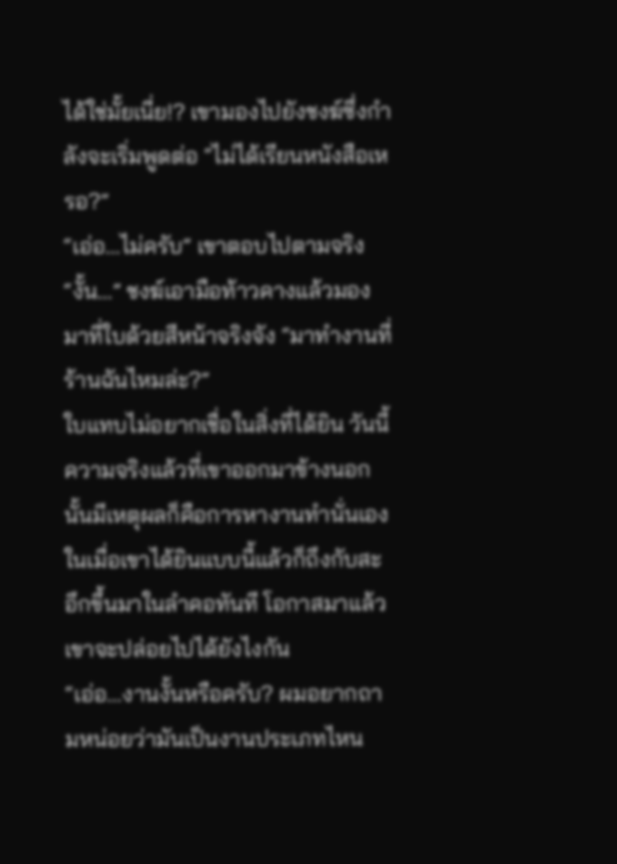ได้ใช่มั้ยเนี่ย!? เขามองไปยังชงฆ์ซึ่งกำลังจะเริ่มพูดต่อ “ไม่ได้เรียนหนังสือเหรอ?”
“เอ่อ...ไม่ครับ” เขาตอบไปตามจริง
“งั้น...” ชงฆ์เอามือท้าวคางแล้วมองมาที่ใบด้วยสีหน้าจริงจัง “มาทำงานที่ร้านฉันไหมล่ะ?”
ใบแทบไม่อยากเชื่อในสิ่งที่ได้ยิน วันนี้ความจริงแล้วที่เขาออกมาข้างนอกนั้นมีเหตุผลก็คือการหางานทำนั่นเอง ในเมื่อเขาได้ยินแบบนี้แล้วก็ถึงกับสะอึกขึ้นมาในลำคอทันที โอกาสมาแล้วเขาจะปล่อยไปได้ยังไงกัน
“เอ่อ...งานงั้นหรือครับ? ผมอยากถามหน่อยว่ามันเป็นงานประเภทไหน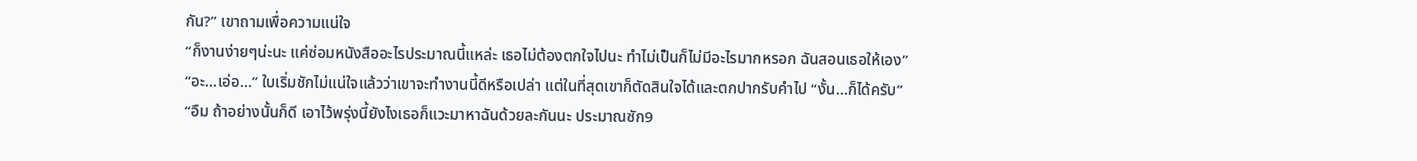กัน?” เขาถามเพื่อความแน่ใจ
“ก็งานง่ายๆน่ะนะ แค่ซ่อมหนังสืออะไรประมาณนี้แหล่ะ เธอไม่ต้องตกใจไปนะ ทำไม่เป็นก็ไม่มีอะไรมากหรอก ฉันสอนเธอให้เอง”
“อะ...เอ่อ...” ใบเริ่มชักไม่แน่ใจแล้วว่าเขาจะทำงานนี้ดีหรือเปล่า แต่ในที่สุดเขาก็ตัดสินใจได้และตกปากรับคำไป “งั้น...ก็ได้ครับ”
“อืม ถ้าอย่างนั้นก็ดี เอาไว้พรุ่งนี้ยังไงเธอก็แวะมาหาฉันด้วยละกันนะ ประมาณซัก9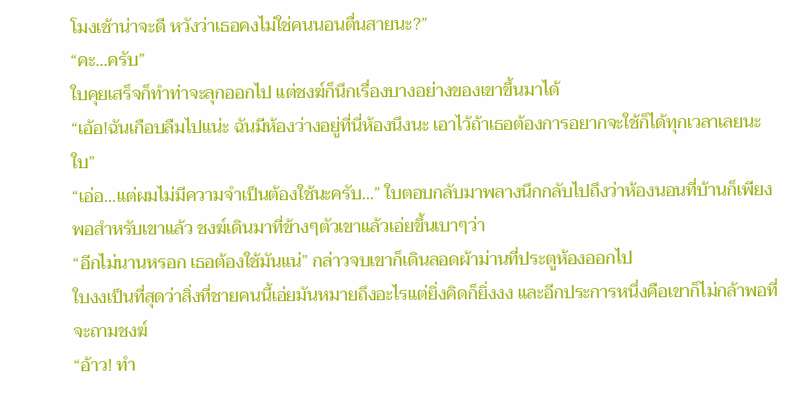โมงเช้าน่าจะดี หวังว่าเธอคงไม่ใช่คนนอนตื่นสายนะ?”
“คะ...ครับ”
ใบคุยเสร็จก็ทำท่าจะลุกออกไป แต่ชงฆ์ก็นึกเรื่องบางอย่างของเขาขึ้นมาได้
“เอ้อ!ฉันเกือบลืมไปแน่ะ ฉันมีห้องว่างอยู่ที่นี่ห้องนึงนะ เอาไว้ถ้าเธอต้องการอยากจะใช้ก็ได้ทุกเวลาเลยนะใบ”
“เอ่อ...แต่ผมไม่มีความจำเป็นต้องใช้นะครับ...” ใบตอบกลับมาพลางนึกกลับไปถึงว่าห้องนอนที่บ้านก็เพียงพอสำหรับเขาแล้ว ชงฆ์เดินมาที่ข้างๆตัวเขาแล้วเอ่ยขึ้นเบาๆว่า
“อีกไม่นานหรอก เธอต้องใช้มันแน่” กล่าวจบเขาก็เดินลอดผ้าม่านที่ประตูห้องออกไป
ใบงงเป็นที่สุดว่าสิ่งที่ชายคนนี้เอ่ยมันหมายถึงอะไรแต่ยิ่งคิดก็ยิ่งงง และอีกประการหนึ่งคือเขาก็ไม่กล้าพอที่จะถามชงฆ์
“อ้าว! ทำ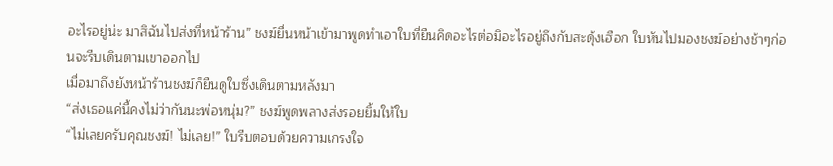อะไรอยู่น่ะ มาสิฉันไปส่งที่หน้าร้าน” ชงฆ์ยื่นหน้าเข้ามาพูดทำเอาใบที่ยืนคิดอะไรต่อมิอะไรอยู่ถึงกับสะดุ้งเฮือก ใบหันไปมองชงฆ์อย่างช้าๆก่อนจะรีบเดินตามเขาออกไป
เมื่อมาถึงยังหน้าร้านชงฆ์ก็ยืนดูใบซึ่งเดินตามหลังมา
“ส่งเธอแค่นี้คงไม่ว่ากันนะพ่อหนุ่ม?” ชงฆ์พูดพลางส่งรอยยิ้มให้ใบ
“ไม่เลยครับคุณชงฆ์! ไม่เลย!” ใบรีบตอบด้วยความเกรงใจ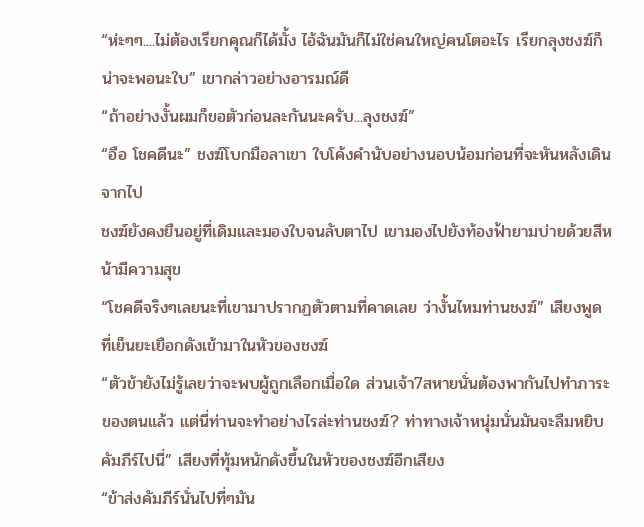“ห่ะๆๆ....ไม่ต้องเรียกคุณก็ได้มั้ง ไอ้ฉันมันก็ไม่ใช่คนใหญ่คนโตอะไร เรียกลุงชงฆ์ก็น่าจะพอนะใบ” เขากล่าวอย่างอารมณ์ดี
“ถ้าอย่างงั้นผมก็ขอตัวก่อนละกันนะครับ...ลุงชงฆ์”
“อือ โชคดีนะ” ชงฆ์โบกมือลาเขา ใบโค้งคำนับอย่างนอบน้อมก่อนที่จะหันหลังเดินจากไป
ชงฆ์ยังคงยืนอยู่ที่เดิมและมองใบจนลับตาไป เขามองไปยังท้องฟ้ายามบ่ายด้วยสีหน้ามีความสุข
“โชคดีจริงๆเลยนะที่เขามาปรากฏตัวตามที่คาดเลย ว่างั้นไหมท่านชงฆ์” เสียงพูดที่เย็นยะเยือกดังเข้ามาในหัวของชงฆ์
“ตัวข้ายังไม่รู้เลยว่าจะพบผู้ถูกเลือกเมื่อใด ส่วนเจ้า7สหายนั่นต้องพากันไปทำภาระของตนแล้ว แต่นี่ท่านจะทำอย่างไรล่ะท่านชงฆ์? ท่าทางเจ้าหนุ่มนั่นมันจะลืมหยิบคัมภีร์ไปนี่” เสียงที่ทุ้มหนักดังขึ้นในหัวของชงฆ์อีกเสียง
“ข้าส่งคัมภีร์นั่นไปที่ๆมัน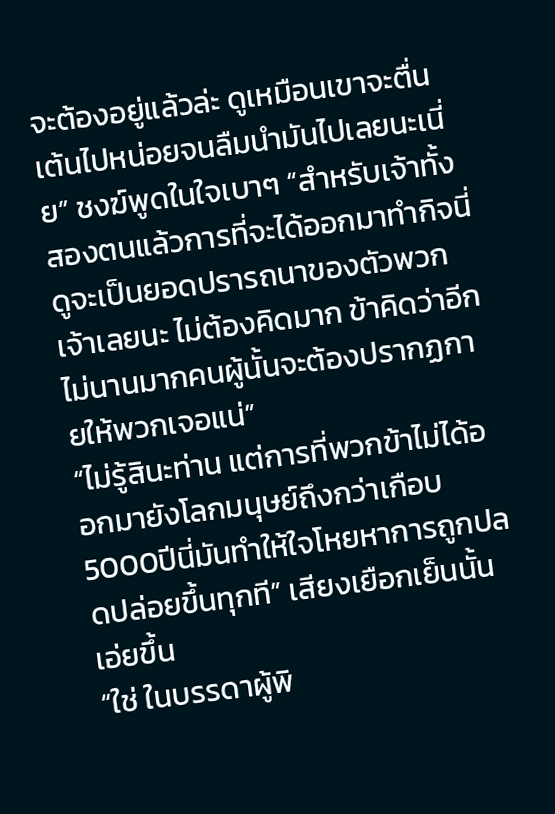จะต้องอยู่แล้วล่ะ ดูเหมือนเขาจะตื่นเต้นไปหน่อยจนลืมนำมันไปเลยนะเนี่ย” ชงฆ์พูดในใจเบาๆ “สำหรับเจ้าทั้งสองตนแล้วการที่จะได้ออกมาทำกิจนี่ดูจะเป็นยอดปรารถนาของตัวพวกเจ้าเลยนะ ไม่ต้องคิดมาก ข้าคิดว่าอีกไม่นานมากคนผู้นั้นจะต้องปรากฏกายให้พวกเจอแน่”
“ไม่รู้สินะท่าน แต่การที่พวกข้าไม่ได้ออกมายังโลกมนุษย์ถึงกว่าเกือบ5000ปีนี่มันทำให้ใจโหยหาการถูกปลดปล่อยขึ้นทุกที” เสียงเยือกเย็นนั้นเอ่ยขึ้น
“ใช่ ในบรรดาผู้พิ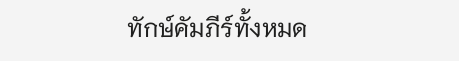ทักษ์คัมภีร์ทั้งหมด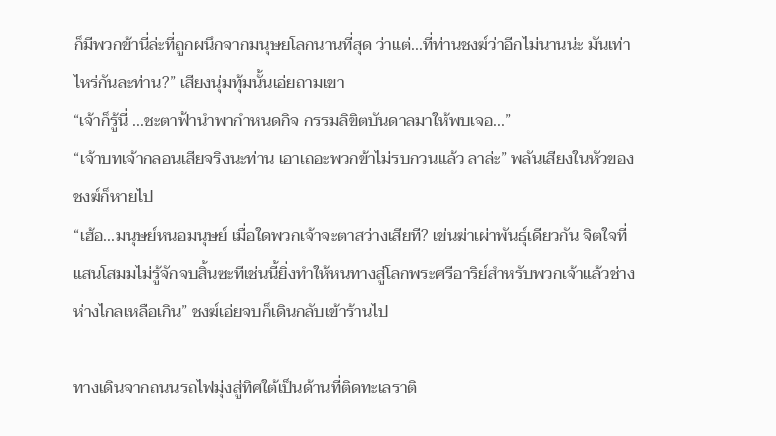ก็มีพวกข้านี่ล่ะที่ถูกผนึกจากมนุษยโลกนานที่สุด ว่าแต่...ที่ท่านชงฆ์ว่าอีกไม่นานน่ะ มันเท่าไหร่กันละท่าน?” เสียงนุ่มทุ้มนั้นเอ่ยถามเขา
“เจ้าก็รู้นี่ ...ชะตาฟ้านำพากำหนดกิจ กรรมลิขิตบันดาลมาให้พบเจอ...”
“เจ้าบทเจ้ากลอนเสียจริงนะท่าน เอาเถอะพวกข้าไม่รบกวนแล้ว ลาล่ะ” พลันเสียงในหัวของชงฆ์ก็หายไป
“เฮ้อ...มนุษย์หนอมนุษย์ เมื่อใดพวกเจ้าจะตาสว่างเสียที? เข่นฆ่าเผ่าพันธุ์เดียวกัน จิตใจที่แสนโสมมไม่รู้จักจบสิ้นซะทีเช่นนี้ยิ่งทำให้หนทางสู่โลกพระศรีอาริย์สำหรับพวกเจ้าแล้วช่างห่างไกลเหลือเกิน” ชงฆ์เอ่ยจบก็เดินกลับเข้าร้านไป

ทางเดินจากถนนรถไฟมุ่งสู่ทิศใต้เป็นด้านที่ติดทะเลราติ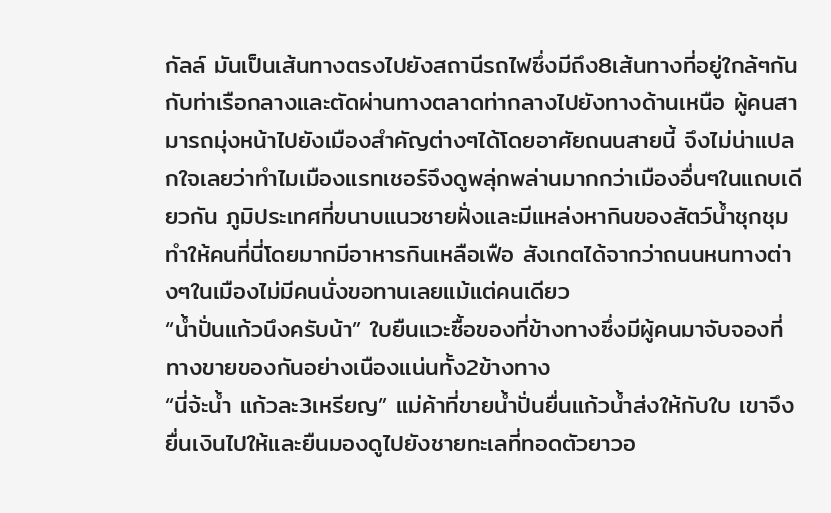กัลล์ มันเป็นเส้นทางตรงไปยังสถานีรถไฟซึ่งมีถึง8เส้นทางที่อยู่ใกล้ๆกันกับท่าเรือกลางและตัดผ่านทางตลาดท่ากลางไปยังทางด้านเหนือ ผู้คนสามารถมุ่งหน้าไปยังเมืองสำคัญต่างๆได้โดยอาศัยถนนสายนี้ จึงไม่น่าแปลกใจเลยว่าทำไมเมืองแรทเชอร์จึงดูพลุ่กพล่านมากกว่าเมืองอื่นๆในแถบเดียวกัน ภูมิประเทศที่ขนาบแนวชายฝั่งและมีแหล่งหากินของสัตว์น้ำชุกชุมทำให้คนที่นี่โดยมากมีอาหารกินเหลือเฟือ สังเกตได้จากว่าถนนหนทางต่างๆในเมืองไม่มีคนนั่งขอทานเลยแม้แต่คนเดียว
“น้ำปั่นแก้วนึงครับน้า” ใบยืนแวะซื้อของที่ข้างทางซึ่งมีผู้คนมาจับจองที่ทางขายของกันอย่างเนืองแน่นทั้ง2ข้างทาง
“นี่จ้ะน้ำ แก้วละ3เหรียญ” แม่ค้าที่ขายน้ำปั่นยื่นแก้วน้ำส่งให้กับใบ เขาจึงยื่นเงินไปให้และยืนมองดูไปยังชายทะเลที่ทอดตัวยาวอ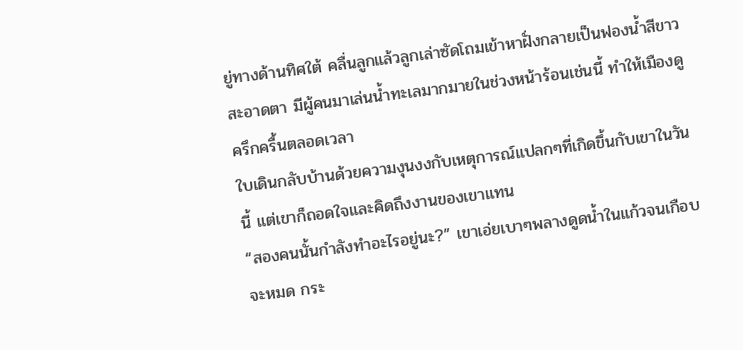ยู่ทางด้านทิศใต้ คลื่นลูกแล้วลูกเล่าซัดโถมเข้าหาฝั่งกลายเป็นฟองน้ำสีขาวสะอาดตา มีผู้คนมาเล่นน้ำทะเลมากมายในช่วงหน้าร้อนเช่นนี้ ทำให้เมืองดูครึกครื้นตลอดเวลา
ใบเดินกลับบ้านด้วยความงุนงงกับเหตุการณ์แปลกๆที่เกิดขึ้นกับเขาในวันนี้ แต่เขาก็ถอดใจและคิดถึงงานของเขาแทน
“สองคนนั้นกำลังทำอะไรอยู่นะ?” เขาเอ่ยเบาๆพลางดูดน้ำในแก้วจนเกือบจะหมด กระ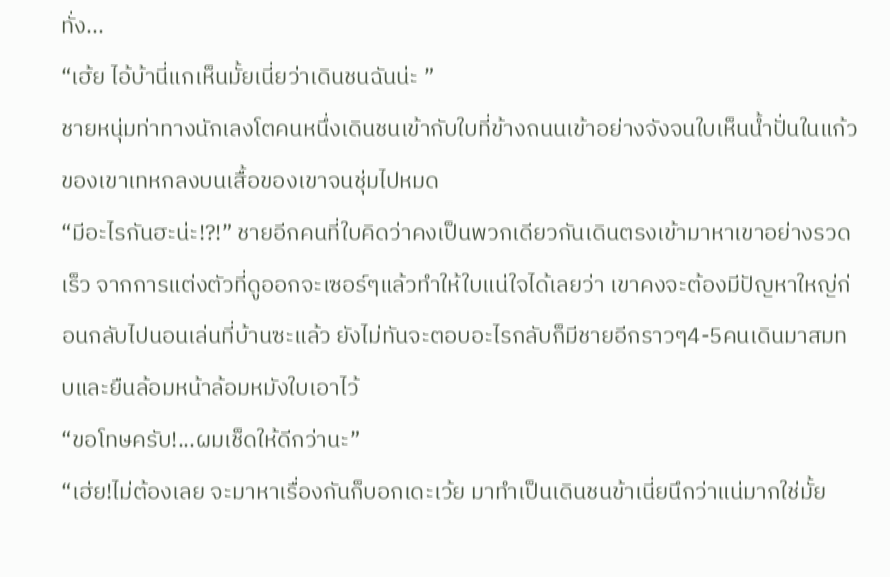ทั่ง...
“เฮ้ย ไอ้บ้านี่แกเห็นมั้ยเนี่ยว่าเดินชนฉันน่ะ ”
ชายหนุ่มท่าทางนักเลงโตคนหนึ่งเดินชนเข้ากับใบที่ข้างถนนเข้าอย่างจังจนใบเห็นน้ำปั่นในแก้วของเขาเทหกลงบนเสื้อของเขาจนชุ่มไปหมด
“มีอะไรกันฮะน่ะ!?!” ชายอีกคนที่ใบคิดว่าคงเป็นพวกเดียวกันเดินตรงเข้ามาหาเขาอย่างรวดเร็ว จากการแต่งตัวที่ดูออกจะเซอร์ๆแล้วทำให้ใบแน่ใจได้เลยว่า เขาคงจะต้องมีปัญหาใหญ่ก่อนกลับไปนอนเล่นที่บ้านซะแล้ว ยังไม่ทันจะตอบอะไรกลับก็มีชายอีกราวๆ4-5คนเดินมาสมทบและยืนล้อมหน้าล้อมหมังใบเอาไว้
“ขอโทษครับ!...ผมเช็ดให้ดีกว่านะ”
“เฮ่ย!ไม่ต้องเลย จะมาหาเรื่องกันก็บอกเดะเว้ย มาทำเป็นเดินชนข้าเนี่ยนึกว่าแน่มากใช่มั้ย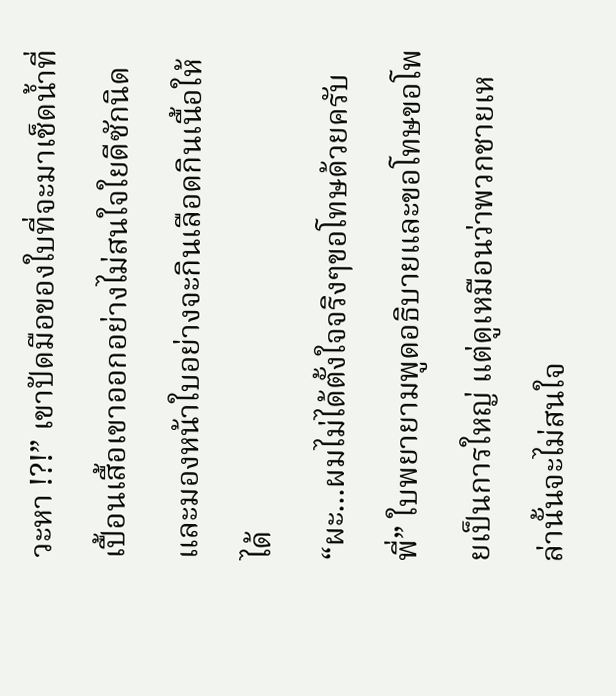วะหา !?!” เขาปัดมือของใบที่จะมาเช็ดน้ำที่เปื้อนเสื้อเขาออกอย่างไม่สนใจใยดีซักนิดและมองหน้าใบอย่างจะกินเลือดกินเนื้อให้ได้
“ผะ...ผมไม่ได้ตั้งใจจริงๆขอโทษด้วยครับพี่” ใบพยายามพูดอธิบายและขอโทษขอโพยเป็นการใหญ่ แต่ดูเหมือนว่าพวกชายเหล่านั้นจะไม่สนใจ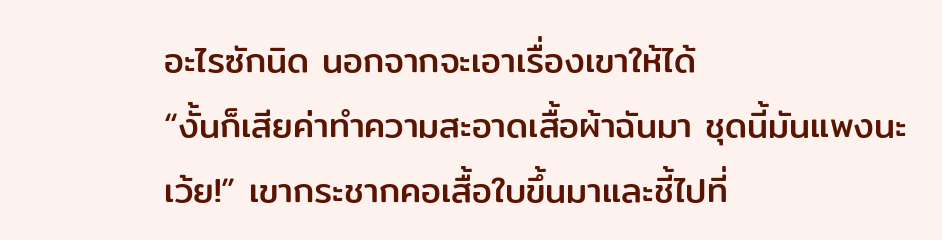อะไรซักนิด นอกจากจะเอาเรื่องเขาให้ได้
“งั้นก็เสียค่าทำความสะอาดเสื้อผ้าฉันมา ชุดนี้มันแพงนะเว้ย!” เขากระชากคอเสื้อใบขึ้นมาและชี้ไปที่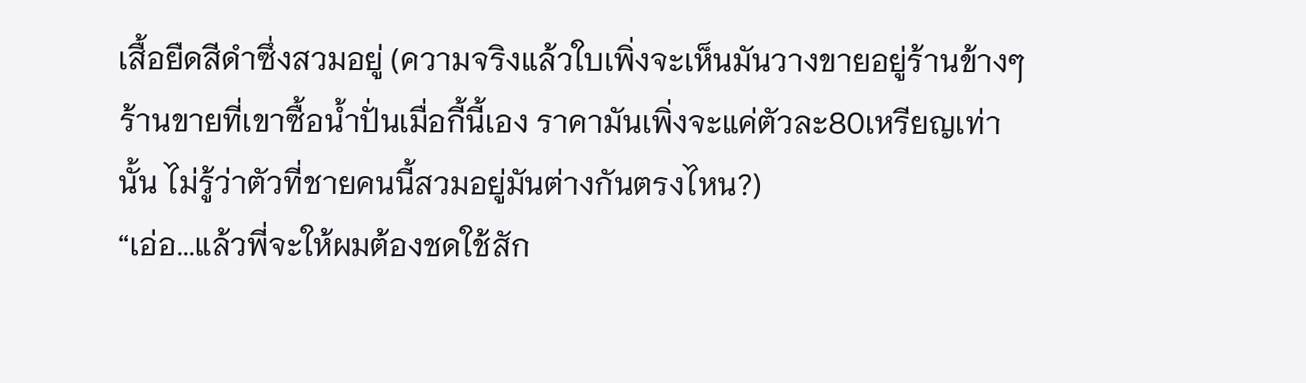เสื้อยืดสีดำซึ่งสวมอยู่ (ความจริงแล้วใบเพิ่งจะเห็นมันวางขายอยู่ร้านข้างๆร้านขายที่เขาซื้อน้ำปั่นเมื่อกี้นี้เอง ราคามันเพิ่งจะแค่ตัวละ80เหรียญเท่านั้น ไม่รู้ว่าตัวที่ชายคนนี้สวมอยู่มันต่างกันตรงไหน?)
“เอ่อ...แล้วพี่จะให้ผมต้องชดใช้สัก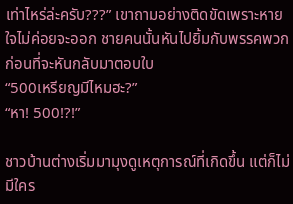เท่าไหร่ล่ะครับ???” เขาถามอย่างติดขัดเพราะหายใจไม่ค่อยจะออก ชายคนนั้นหันไปยิ้มกับพรรคพวกก่อนที่จะหันกลับมาตอบใบ
“500เหรียญมีไหมฮะ?”
“หา! 500!?!”

ชาวบ้านต่างเริ่มมามุงดูเหตุการณ์ที่เกิดขึ้น แต่ก็ไม่มีใคร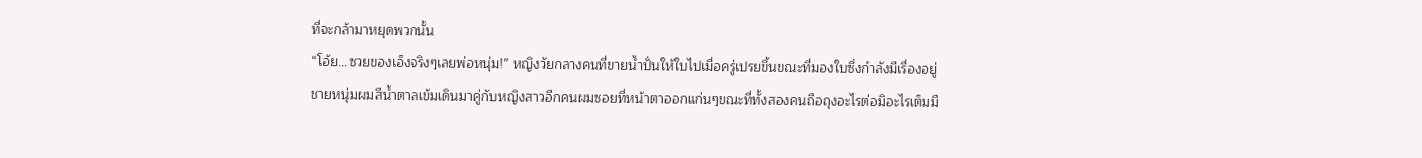ที่จะกล้ามาหยุดพวกนั้น
“โอ้ย...ซวยของเอ็งจริงๆเลยพ่อหนุ่ม!” หญิงวัยกลางคนที่ขายน้ำปั่นให้ใบไปเมื่อครู่เปรยขึ้นขณะที่มองใบซึ่งกำลังมีเรื่องอยู่
ชายหนุ่มผมสีน้ำตาลเข้มเดินมาคู่กับหญิงสาวอีกคนผมซอยที่หน้าตาออกแก่นๆขณะที่ทั้งสองคนถือถุงอะไรต่อมิอะไรเต็มมื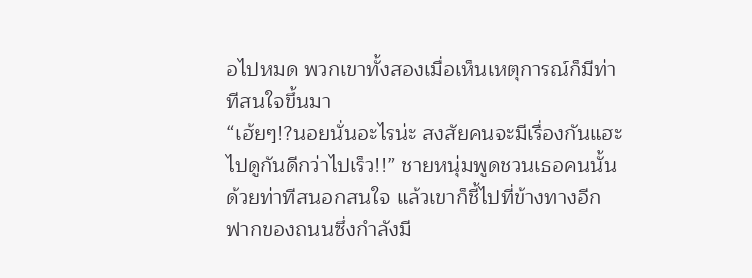อไปหมด พวกเขาทั้งสองเมื่อเห็นเหตุการณ์ก็มีท่าทีสนใจขึ้นมา
“เฮ้ยๆ!?นอยนั่นอะไรน่ะ สงสัยคนจะมีเรื่องกันแฮะไปดูกันดีกว่าไปเร็ว!!” ชายหนุ่มพูดชวนเธอคนนั้นด้วยท่าทีสนอกสนใจ แล้วเขาก็ชี้ไปที่ข้างทางอีกฟากของถนนซึ่งกำลังมี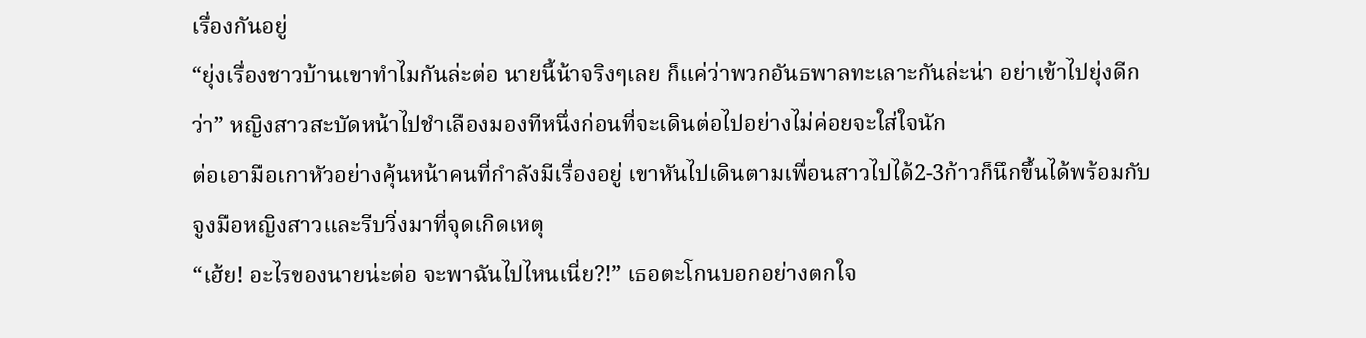เรื่องกันอยู่
“ยุ่งเรื่องชาวบ้านเขาทำไมกันล่ะต่อ นายนี้น้าจริงๆเลย ก็แค่ว่าพวกอันธพาลทะเลาะกันล่ะน่า อย่าเข้าไปยุ่งดีกว่า” หญิงสาวสะบัดหน้าไปชำเลืองมองทีหนึ่งก่อนที่จะเดินต่อไปอย่างไม่ค่อยจะใส่ใจนัก
ต่อเอามือเกาหัวอย่างคุ้นหน้าคนที่กำลังมีเรื่องอยู่ เขาหันไปเดินตามเพื่อนสาวไปได้2-3ก้าวก็นึกขึ้นได้พร้อมกับจูงมือหญิงสาวและรีบวิ่งมาที่จุดเกิดเหตุ
“เฮ้ย! อะไรของนายน่ะต่อ จะพาฉันไปไหนเนี่ย?!” เธอตะโกนบอกอย่างตกใจ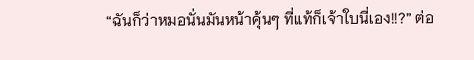“ฉันก็ว่าหมอนั่นมันหน้าคุ้นๆ ที่แท้ก็เจ้าใบนี่เอง!!?” ต่อ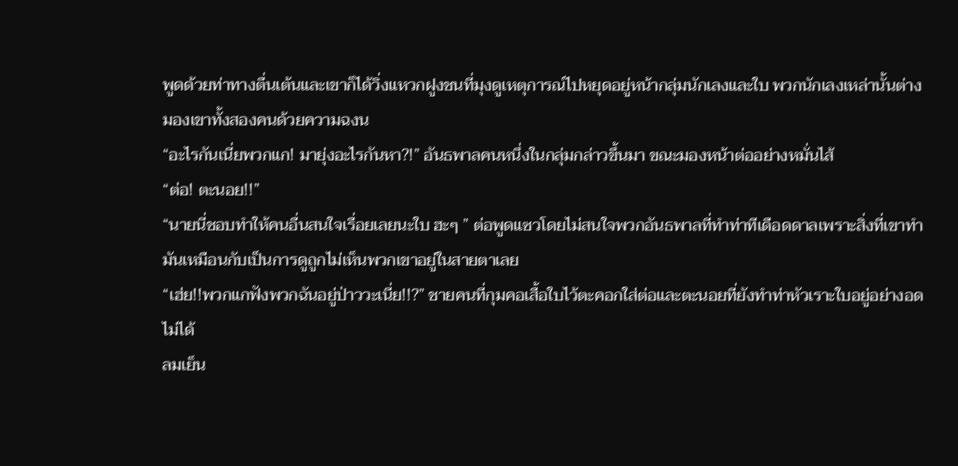พูดด้วยท่าทางตื่นเต้นและเขาก็ได้วิ่งแหวกฝูงชนที่มุงดูเหตุการณ์ไปหยุดอยู่หน้ากลุ่มนักเลงและใบ พวกนักเลงเหล่านั้นต่างมองเขาทั้งสองคนด้วยความฉงน
“อะไรกันเนี่ยพวกแก! มายุ่งอะไรกันหา?!” อันธพาลคนหนึ่งในกลุ่มกล่าวขึ้นมา ขณะมองหน้าต่ออย่างหมั่นไส้
“ต่อ! ตะนอย!!”
“นายนี่ชอบทำให้คนอื่นสนใจเรื่อยเลยนะใบ ฮะๆ ” ต่อพูดแซวโดยไม่สนใจพวกอันธพาลที่ทำท่าทีเดือดดาลเพราะสิ่งที่เขาทำมันเหมือนกับเป็นการดูถูกไม่เห็นพวกเขาอยู่ในสายตาเลย
“เฮ่ย!!พวกแกฟังพวกฉันอยู่ป่าววะเนี่ย!!?” ชายคนที่กุมคอเสื้อใบไว้ตะคอกใส่ต่อและตะนอยที่ยังทำท่าหัวเราะใบอยู่อย่างอดไม่ได้
ลมเย็น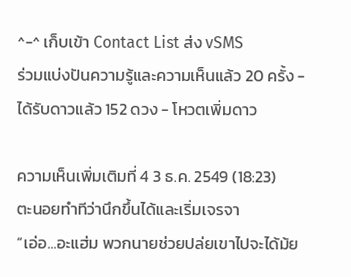^-^ เก็บเข้า Contact List ส่ง vSMS
ร่วมแบ่งปันความรู้และความเห็นแล้ว 20 ครั้ง - ได้รับดาวแล้ว 152 ดวง - โหวตเพิ่มดาว

ความเห็นเพิ่มเติมที่ 4 3 ธ.ค. 2549 (18:23)
ตะนอยทำทีว่านึกขึ้นได้และเริ่มเจรจา
“เอ่อ...อะแฮ่ม พวกนายช่วยปล่ยเขาไปจะได้ม้ย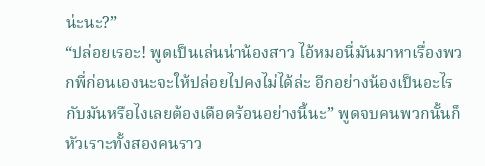น่ะนะ?”
“ปล่อยเรอะ! พูดเป็นเล่นน่าน้องสาว ไอ้หมอนี่มันมาหาเรื่องพวกพี่ก่อนเองนะจะให้ปล่อยไปคงไม่ได้ล่ะ อีกอย่างน้องเป็นอะไรกับมันหรือไงเลยต้องเดือดร้อนอย่างนี้นะ” พูดจบคนพวกนั้นก็หัวเราะทั้งสองคนราว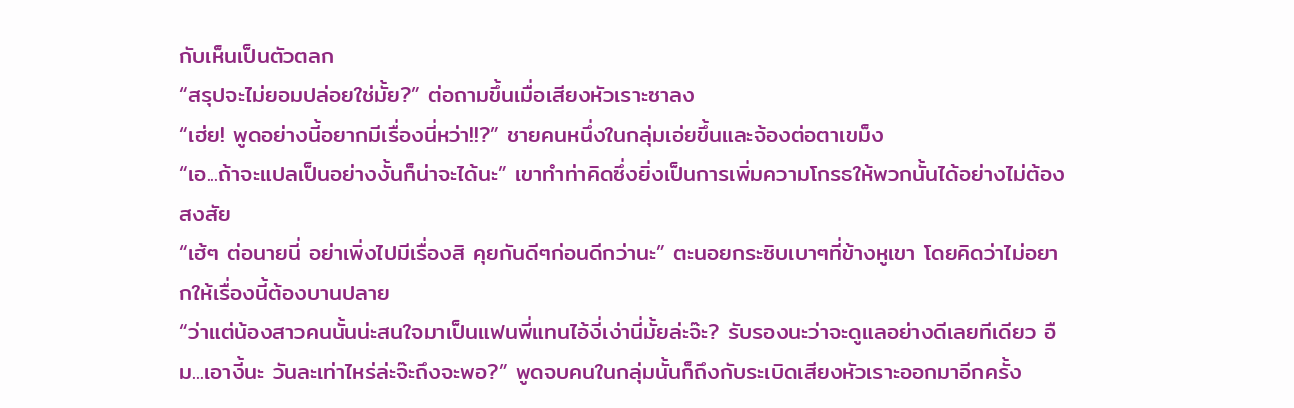กับเห็นเป็นตัวตลก
“สรุปจะไม่ยอมปล่อยใช่มั้ย?” ต่อถามขึ้นเมื่อเสียงหัวเราะซาลง
“เฮ่ย! พูดอย่างนี้อยากมีเรื่องนี่หว่า!!?” ชายคนหนึ่งในกลุ่มเอ่ยขึ้นและจ้องต่อตาเขม็ง
“เอ...ถ้าจะแปลเป็นอย่างงั้นก็น่าจะได้นะ” เขาทำท่าคิดซึ่งยิ่งเป็นการเพิ่มความโกรธให้พวกนั้นได้อย่างไม่ต้องสงสัย
“เฮ้ๆ ต่อนายนี่ อย่าเพิ่งไปมีเรื่องสิ คุยกันดีๆก่อนดีกว่านะ” ตะนอยกระซิบเบาๆที่ข้างหูเขา โดยคิดว่าไม่อยากให้เรื่องนี้ต้องบานปลาย
“ว่าแต่น้องสาวคนนั้นน่ะสนใจมาเป็นแฟนพี่แทนไอ้งี่เง่านี่มั้ยล่ะจ๊ะ? รับรองนะว่าจะดูแลอย่างดีเลยทีเดียว อืม...เอางี้นะ วันละเท่าไหร่ล่ะจ๊ะถึงจะพอ?” พูดจบคนในกลุ่มนั้นก็ถึงกับระเบิดเสียงหัวเราะออกมาอีกครั้ง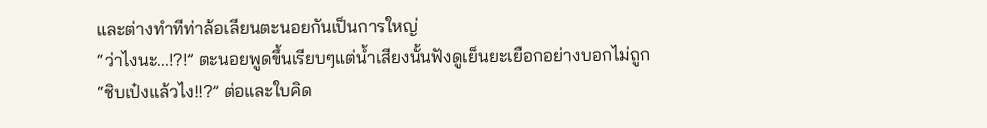และต่างทำทีท่าล้อเลียนตะนอยกันเป็นการใหญ่
“ว่าไงนะ...!?!” ตะนอยพูดขึ้นเรียบๆแต่น้ำเสียงนั้นฟังดูเย็นยะเยือกอย่างบอกไม่ถูก
“ชิบเป๋งแล้วไง!!?” ต่อและใบคิด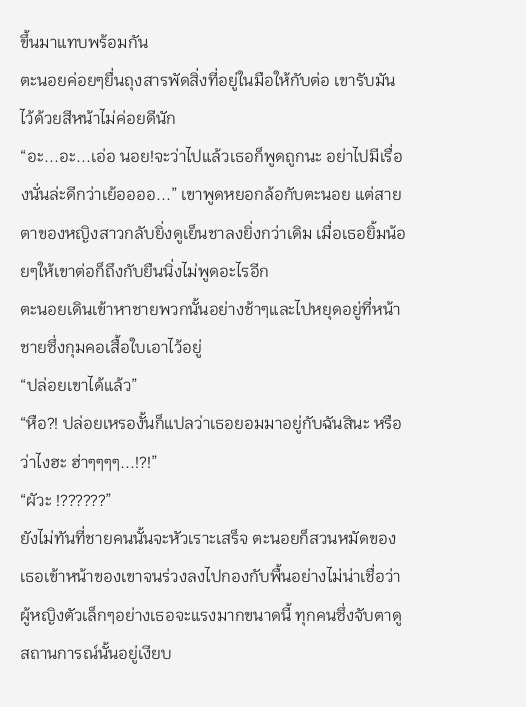ขึ้นมาแทบพร้อมกัน
ตะนอยค่อยๆยื่นถุงสารพัดสิ่งที่อยู่ในมือให้กับต่อ เขารับมันไว้ด้วยสีหน้าไม่ค่อยดีนัก
“อะ...อะ...เอ่อ นอย!จะว่าไปแล้วเธอก็พูดถูกนะ อย่าไปมีเรื่องนั่นล่ะดีกว่าเย้ออออ...” เขาพูดหยอกล้อกับตะนอย แต่สายตาของหญิงสาวกลับยิ่งดูเย็นชาลงยิ่งกว่าเดิม เมื่อเธอยิ้มน้อยๆให้เขาต่อก็ถึงกับยืนนิ่งไม่พูดอะไรอีก
ตะนอยเดินเข้าหาชายพวกนั้นอย่างช้าๆและไปหยุดอยู่ที่หน้าชายซึ่งกุมคอเสื้อใบเอาไว้อยู่
“ปล่อยเขาได้แล้ว”
“หือ?! ปล่อยเหรองั้นก็แปลว่าเธอยอมมาอยู่กับฉันสินะ หรือว่าไงฮะ ฮ่าๆๆๆๆ...!?!”
“ผัวะ !??????”
ยังไม่ทันที่ชายคนนั้นจะหัวเราะเสร็จ ตะนอยก็สวนหมัดของเธอเข้าหน้าของเขาจนร่วงลงไปกองกับพื้นอย่างไม่น่าเชื่อว่าผู้หญิงตัวเล็กๆอย่างเธอจะแรงมากขนาดนี้ ทุกคนซึ่งจับตาดูสถานการณ์นั้นอยู่เงียบ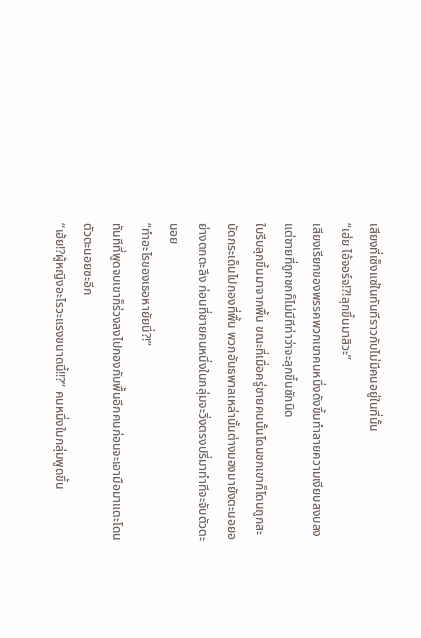เสียงที่เซ็งแซ่ในทันทีราวกับไม่มีคนอยู่ในที่นั้น
“เฮ่ย ไอ้จอร์จ!?!ลุกขึ้นมาสิวะ”
เสียงเรียกของพรรคพวกเขาคนหนึ่งดังขึ้นทำลายความเงียบสงบลง แต่ชายที่ถูกชกก็ไม่มีทีท่าว่าจะลุกขึ้นซักนิด
ใบรีบลุกขึ้นมาจากพื้น ขณะที่เมื่อครู่ชายคนนั้นโดนชกเขาก็โดนถูกสะบัดกระเด็นไปกองที่พื้น พวกอันธพาลเหล่านั้นต่างมองมายังตะนอยอย่างตกตะลึง ก่อนที่ชายคนหนึ่งในกลุ่มจะวิ่งตรงปรี่มาทำทีจะจับตัวตะนอย
“ทำอะไรของเธอหายัยนี่?!”
ทันทีที่พูดจบเขาก็ร่วงลงไปกองกับพื้นอีกคนก่อนจะเอามือมาแตะโดนตัวตะนอยซะอีก
“เฮ้ย!?ผู้หญิงอะไรวะแรงขนาดนี้!!?” คนหนึ่งในกลุ่มพูดขึ้น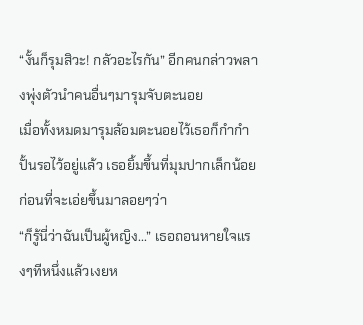“งั้นก็รุมสิวะ! กลัวอะไรกัน” อีกคนกล่าวพลางพุ่งตัวนำคนอื่นๆมารุมจับตะนอย
เมื่อทั้งหมดมารุมล้อมตะนอยไว้เธอก็กำกำปั้นรอไว้อยู่แล้ว เธอยิ้มขึ้นที่มุมปากเล็กน้อยก่อนที่จะเอ่ยขึ้นมาลอยๆว่า
“ก็รู้นี่ว่าฉันเป็นผู้หญิง...” เธอถอนหายใจแรงๆทีหนึ่งแล้วเงยห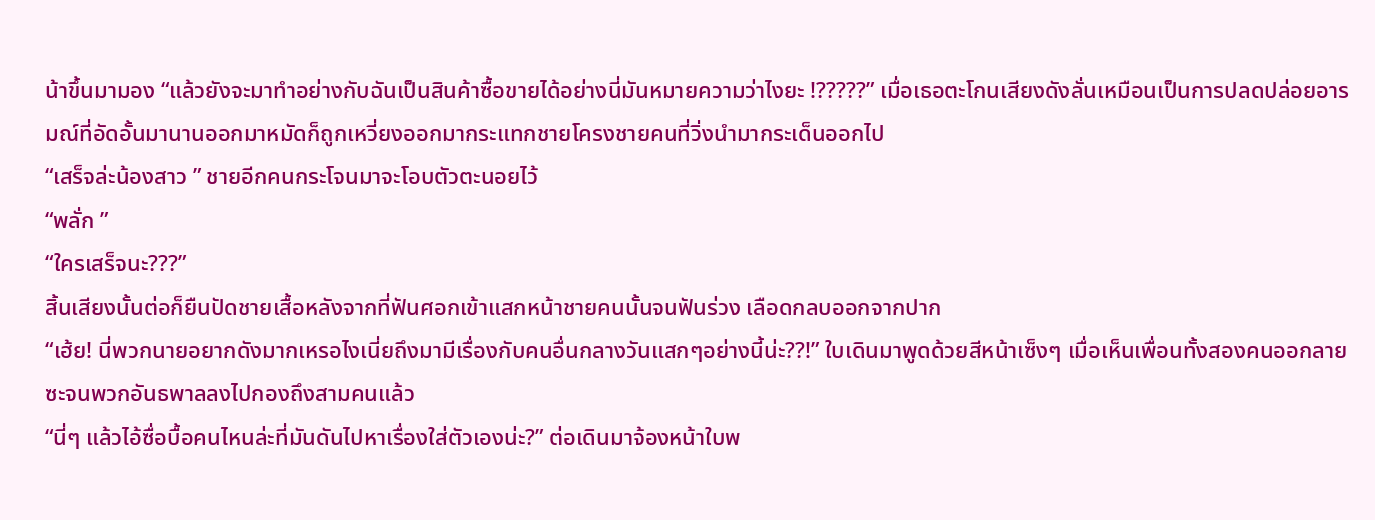น้าขึ้นมามอง “แล้วยังจะมาทำอย่างกับฉันเป็นสินค้าซื้อขายได้อย่างนี่มันหมายความว่าไงยะ !?????” เมื่อเธอตะโกนเสียงดังลั่นเหมือนเป็นการปลดปล่อยอารมณ์ที่อัดอั้นมานานออกมาหมัดก็ถูกเหวี่ยงออกมากระแทกชายโครงชายคนที่วิ่งนำมากระเด็นออกไป
“เสร็จล่ะน้องสาว ” ชายอีกคนกระโจนมาจะโอบตัวตะนอยไว้
“พลั่ก ”
“ใครเสร็จนะ???”
สิ้นเสียงนั้นต่อก็ยืนปัดชายเสื้อหลังจากที่ฟันศอกเข้าแสกหน้าชายคนนั้นจนฟันร่วง เลือดกลบออกจากปาก
“เฮ้ย! นี่พวกนายอยากดังมากเหรอไงเนี่ยถึงมามีเรื่องกับคนอื่นกลางวันแสกๆอย่างนี้น่ะ??!” ใบเดินมาพูดด้วยสีหน้าเซ็งๆ เมื่อเห็นเพื่อนทั้งสองคนออกลายซะจนพวกอันธพาลลงไปกองถึงสามคนแล้ว
“นี่ๆ แล้วไอ้ซื่อบื้อคนไหนล่ะที่มันดันไปหาเรื่องใส่ตัวเองน่ะ?” ต่อเดินมาจ้องหน้าใบพ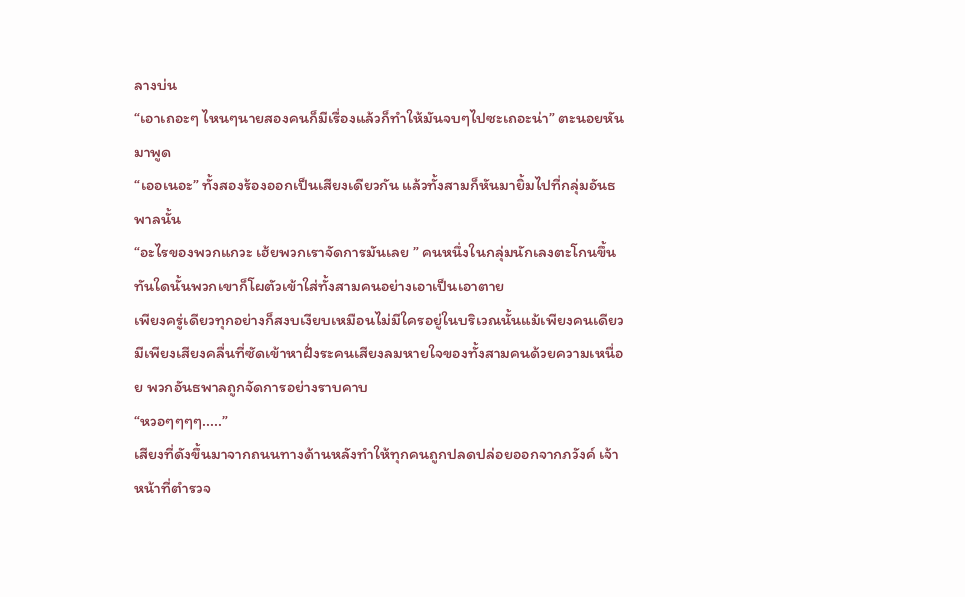ลางบ่น
“เอาเถอะๆ ไหนๆนายสองคนก็มีเรื่องแล้วก็ทำให้มันจบๆไปซะเถอะน่า” ตะนอยหันมาพูด
“เออเนอะ” ทั้งสองร้องออกเป็นเสียงเดียวกัน แล้วทั้งสามก็หันมายิ้มไปที่กลุ่มอันธพาลนั้น
“อะไรของพวกแกวะ เฮ้ยพวกเราจัดการมันเลย ” คนหนึ่งในกลุ่มนักเลงตะโกนขึ้น ทันใดนั้นพวกเขาก็โผตัวเข้าใส่ทั้งสามคนอย่างเอาเป็นเอาตาย
เพียงครู่เดียวทุกอย่างก็สงบเงียบเหมือนไม่มีใครอยู่ในบริเวณนั้นแม้เพียงคนเดียว มีเพียงเสียงคลื่นที่ซัดเข้าหาฝั่งระคนเสียงลมหายใจของทั้งสามคนด้วยความเหนื่อย พวกอันธพาลถูกจัดการอย่างราบคาบ
“หวอๆๆๆๆ.....”
เสียงที่ดังขึ้นมาจากถนนทางด้านหลังทำให้ทุกคนถูกปลดปล่อยออกจากภวังค์ เจ้าหน้าที่ตำรวจ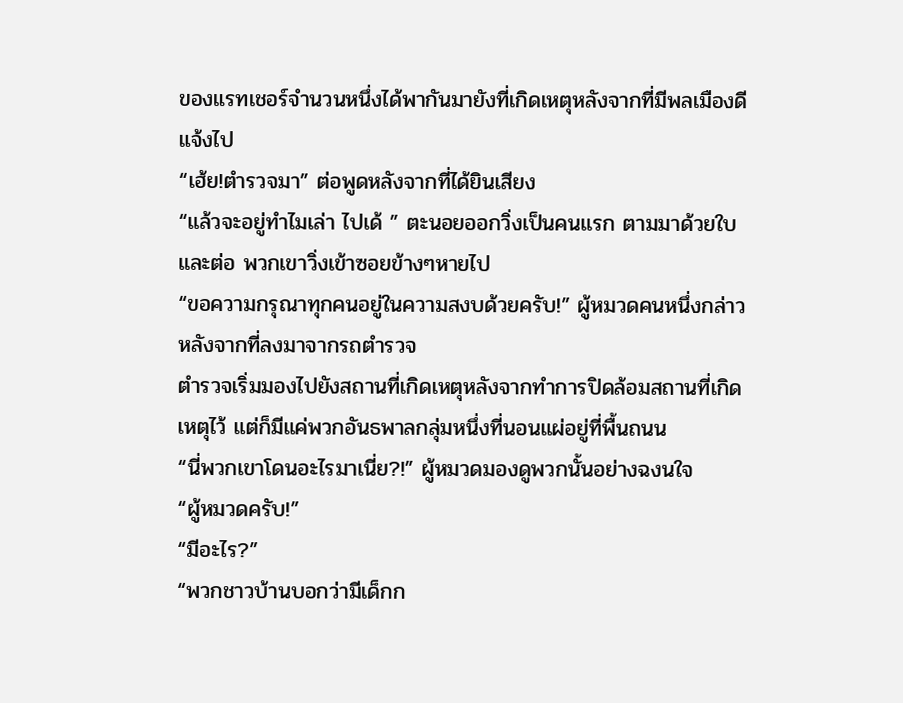ของแรทเชอร์จำนวนหนึ่งได้พากันมายังที่เกิดเหตุหลังจากที่มีพลเมืองดีแจ้งไป
“เฮ้ย!ตำรวจมา” ต่อพูดหลังจากที่ได้ยินเสียง
“แล้วจะอยู่ทำไมเล่า ไปเด้ ” ตะนอยออกวิ่งเป็นคนแรก ตามมาด้วยใบและต่อ พวกเขาวิ่งเข้าซอยข้างๆหายไป
“ขอความกรุณาทุกคนอยู่ในความสงบด้วยครับ!” ผู้หมวดคนหนึ่งกล่าวหลังจากที่ลงมาจากรถตำรวจ
ตำรวจเริ่มมองไปยังสถานที่เกิดเหตุหลังจากทำการปิดล้อมสถานที่เกิดเหตุไว้ แต่ก็มีแค่พวกอันธพาลกลุ่มหนึ่งที่นอนแผ่อยู่ที่พื้นถนน
“นี่พวกเขาโดนอะไรมาเนี่ย?!” ผู้หมวดมองดูพวกนั้นอย่างฉงนใจ
“ผู้หมวดครับ!”
“มีอะไร?”
“พวกชาวบ้านบอกว่ามีเด็กก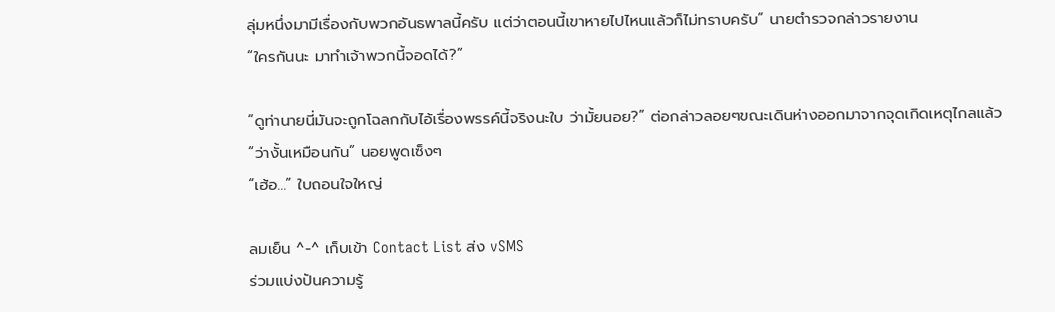ลุ่มหนึ่งมามีเรื่องกับพวกอันธพาลนี้ครับ แต่ว่าตอนนี้เขาหายไปไหนแล้วก็ไม่ทราบครับ” นายตำรวจกล่าวรายงาน
“ใครกันนะ มาทำเจ้าพวกนี้จอดได้?”

“ดูท่านายนี่มันจะถูกโฉลกกับไอ้เรื่องพรรค์นี้จริงนะใบ ว่ามั้ยนอย?” ต่อกล่าวลอยๆขณะเดินห่างออกมาจากจุดเกิดเหตุไกลแล้ว
“ว่างั้นเหมือนกัน” นอยพูดเซ็งๆ
“เฮ้อ...” ใบถอนใจใหญ่

ลมเย็น ^-^ เก็บเข้า Contact List ส่ง vSMS
ร่วมแบ่งปันความรู้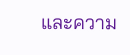และความ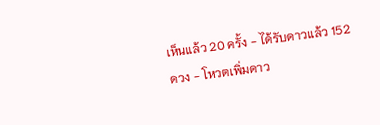เห็นแล้ว 20 ครั้ง - ได้รับดาวแล้ว 152 ดวง - โหวตเพิ่มดาว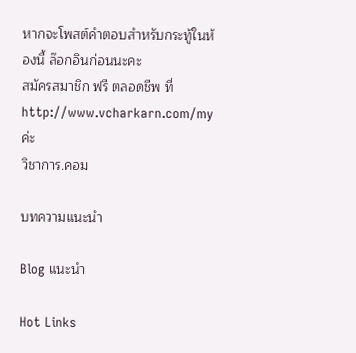หากจะโพสต์คำตอบสำหรับกระทู้ในห้องนี้ ล๊อกอินก่อนนะคะ
สมัครสมาชิก ฟรี ตลอดชีพ ที่ http://www.vcharkarn.com/my ค่ะ
วิชาการ.คอม

บทความแนะนำ

Blog แนะนำ

Hot Links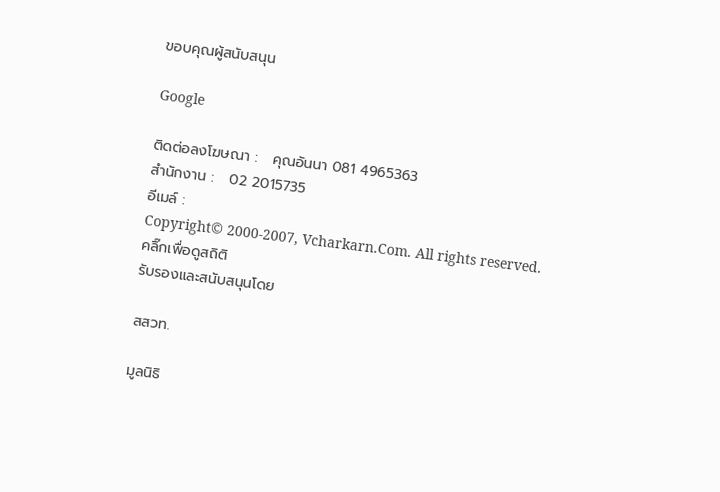ขอบคุณผู้สนับสนุน

Google

ติดต่อลงโฆษณา :   คุณอันนา 081 4965363
สำนักงาน :   02 2015735
อีเมล์ :
Copyright© 2000-2007, Vcharkarn.Com. All rights reserved.
คลิ๊กเพื่อดูสถิติ
รับรองและสนับสนุนโดย

สสวท.

มูลนิธิ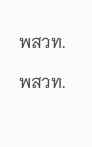พสวท.

พสวท.